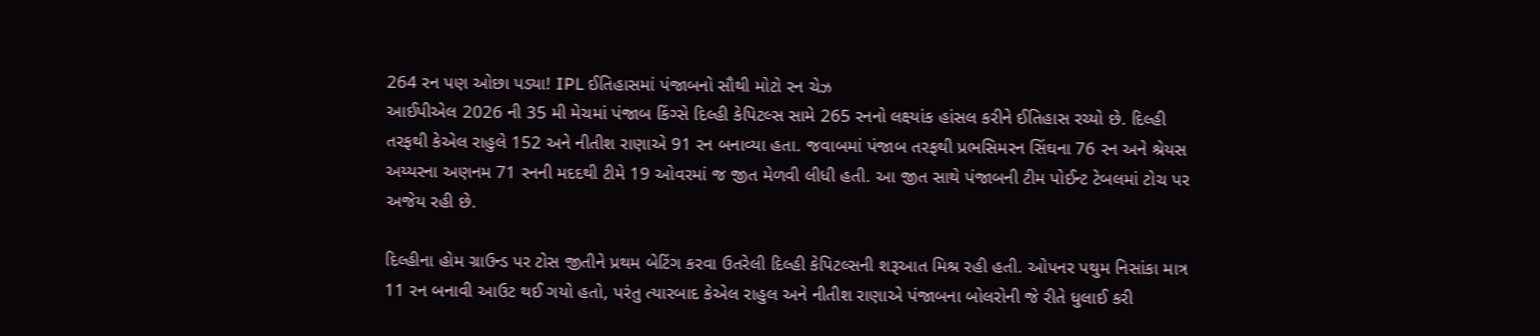264 રન પણ ઓછા પડ્યા! IPL ઈતિહાસમાં પંજાબનો સૌથી મોટો રન ચેઝ
આઈપીએલ 2026 ની 35 મી મેચમાં પંજાબ કિંગ્સે દિલ્હી કેપિટલ્સ સામે 265 રનનો લક્ષ્યાંક હાંસલ કરીને ઈતિહાસ રચ્યો છે. દિલ્હી તરફથી કેએલ રાહુલે 152 અને નીતીશ રાણાએ 91 રન બનાવ્યા હતા. જવાબમાં પંજાબ તરફથી પ્રભસિમરન સિંઘના 76 રન અને શ્રેયસ અય્યરના અણનમ 71 રનની મદદથી ટીમે 19 ઓવરમાં જ જીત મેળવી લીધી હતી. આ જીત સાથે પંજાબની ટીમ પોઈન્ટ ટેબલમાં ટોચ પર અજેય રહી છે.

દિલ્હીના હોમ ગ્રાઉન્ડ પર ટોસ જીતીને પ્રથમ બેટિંગ કરવા ઉતરેલી દિલ્હી કેપિટલ્સની શરૂઆત મિશ્ર રહી હતી. ઓપનર પથુમ નિસાંકા માત્ર 11 રન બનાવી આઉટ થઈ ગયો હતો, પરંતુ ત્યારબાદ કેએલ રાહુલ અને નીતીશ રાણાએ પંજાબના બોલરોની જે રીતે ધુલાઈ કરી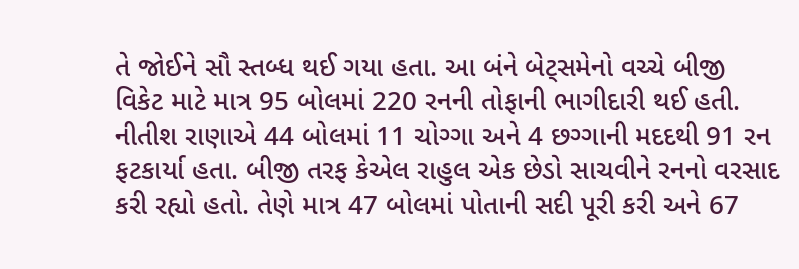તે જોઈને સૌ સ્તબ્ધ થઈ ગયા હતા. આ બંને બેટ્સમેનો વચ્ચે બીજી વિકેટ માટે માત્ર 95 બોલમાં 220 રનની તોફાની ભાગીદારી થઈ હતી. નીતીશ રાણાએ 44 બોલમાં 11 ચોગ્ગા અને 4 છગ્ગાની મદદથી 91 રન ફટકાર્યા હતા. બીજી તરફ કેએલ રાહુલ એક છેડો સાચવીને રનનો વરસાદ કરી રહ્યો હતો. તેણે માત્ર 47 બોલમાં પોતાની સદી પૂરી કરી અને 67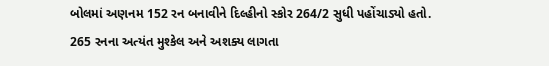બોલમાં અણનમ 152 રન બનાવીને દિલ્હીનો સ્કોર 264/2 સુધી પહોંચાડ્યો હતો.
265 રનના અત્યંત મુશ્કેલ અને અશક્ય લાગતા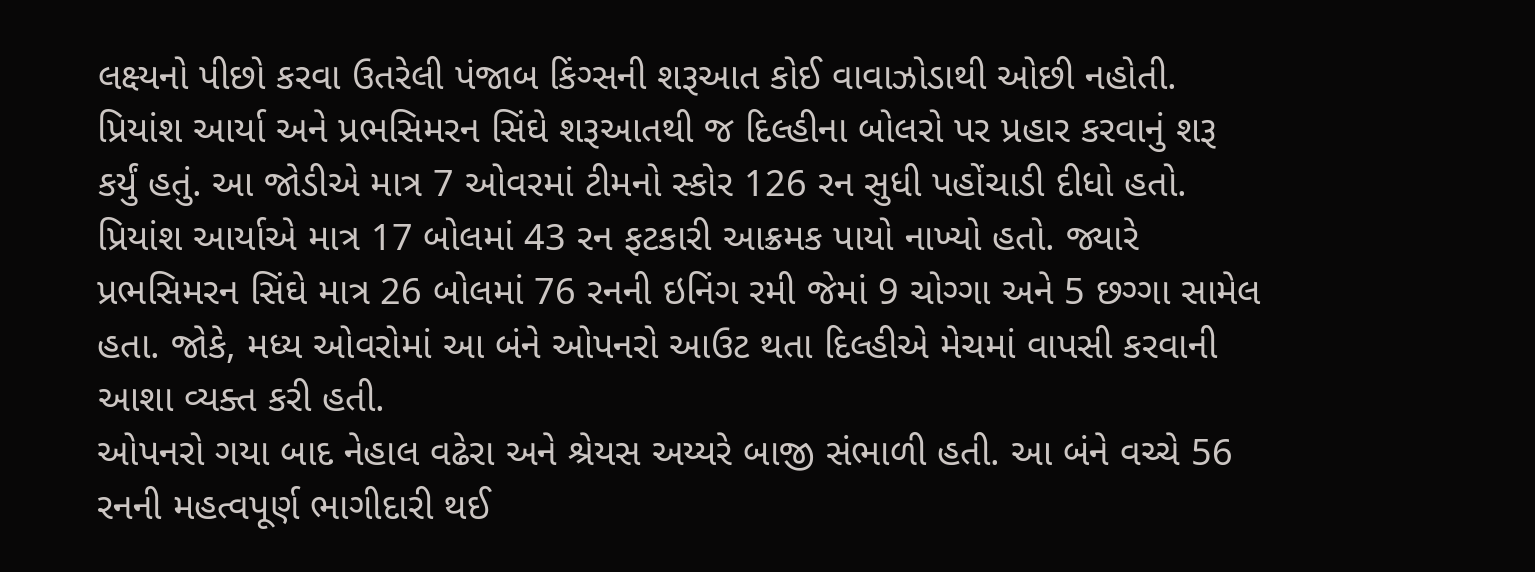લક્ષ્યનો પીછો કરવા ઉતરેલી પંજાબ કિંગ્સની શરૂઆત કોઈ વાવાઝોડાથી ઓછી નહોતી. પ્રિયાંશ આર્યા અને પ્રભસિમરન સિંઘે શરૂઆતથી જ દિલ્હીના બોલરો પર પ્રહાર કરવાનું શરૂ કર્યું હતું. આ જોડીએ માત્ર 7 ઓવરમાં ટીમનો સ્કોર 126 રન સુધી પહોંચાડી દીધો હતો. પ્રિયાંશ આર્યાએ માત્ર 17 બોલમાં 43 રન ફટકારી આક્રમક પાયો નાખ્યો હતો. જ્યારે પ્રભસિમરન સિંઘે માત્ર 26 બોલમાં 76 રનની ઇનિંગ રમી જેમાં 9 ચોગ્ગા અને 5 છગ્ગા સામેલ હતા. જોકે, મધ્ય ઓવરોમાં આ બંને ઓપનરો આઉટ થતા દિલ્હીએ મેચમાં વાપસી કરવાની આશા વ્યક્ત કરી હતી.
ઓપનરો ગયા બાદ નેહાલ વઢેરા અને શ્રેયસ અય્યરે બાજી સંભાળી હતી. આ બંને વચ્ચે 56 રનની મહત્વપૂર્ણ ભાગીદારી થઈ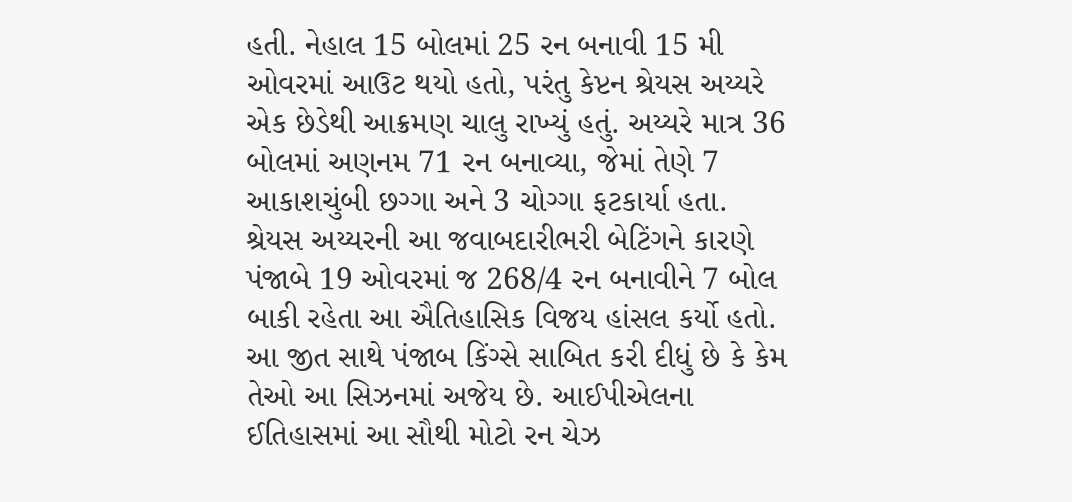હતી. નેહાલ 15 બોલમાં 25 રન બનાવી 15 મી ઓવરમાં આઉટ થયો હતો, પરંતુ કેપ્ટન શ્રેયસ અય્યરે એક છેડેથી આક્રમણ ચાલુ રાખ્યું હતું. અય્યરે માત્ર 36 બોલમાં અણનમ 71 રન બનાવ્યા, જેમાં તેણે 7 આકાશચુંબી છગ્ગા અને 3 ચોગ્ગા ફટકાર્યા હતા. શ્રેયસ અય્યરની આ જવાબદારીભરી બેટિંગને કારણે પંજાબે 19 ઓવરમાં જ 268/4 રન બનાવીને 7 બોલ બાકી રહેતા આ ઐતિહાસિક વિજય હાંસલ કર્યો હતો.
આ જીત સાથે પંજાબ કિંગ્સે સાબિત કરી દીધું છે કે કેમ તેઓ આ સિઝનમાં અજેય છે. આઈપીએલના ઈતિહાસમાં આ સૌથી મોટો રન ચેઝ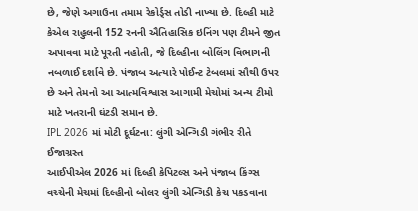છે, જેણે અગાઉના તમામ રેકોર્ડ્સ તોડી નાખ્યા છે. દિલ્હી માટે કેએલ રાહુલની 152 રનની ઐતિહાસિક ઇનિંગ પણ ટીમને જીત અપાવવા માટે પૂરતી નહોતી, જે દિલ્હીના બોલિંગ વિભાગની નબળાઈ દર્શાવે છે. પંજાબ અત્યારે પોઈન્ટ ટેબલમાં સૌથી ઉપર છે અને તેમનો આ આત્મવિશ્વાસ આગામી મેચોમાં અન્ય ટીમો માટે ખતરાની ઘંટડી સમાન છે.
IPL 2026 માં મોટી દૂર્ઘટના: લુંગી એન્ગિડી ગંભીર રીતે ઈજાગ્રસ્ત
આઈપીએલ 2026 માં દિલ્હી કેપિટલ્સ અને પંજાબ કિંગ્સ વચ્ચેની મેચમાં દિલ્હીનો બોલર લુંગી એન્ગિડી કેચ પકડવાના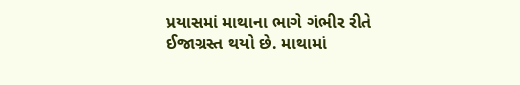પ્રયાસમાં માથાના ભાગે ગંભીર રીતે ઈજાગ્રસ્ત થયો છે. માથામાં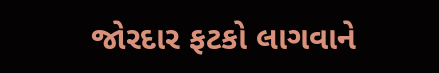જોરદાર ફટકો લાગવાને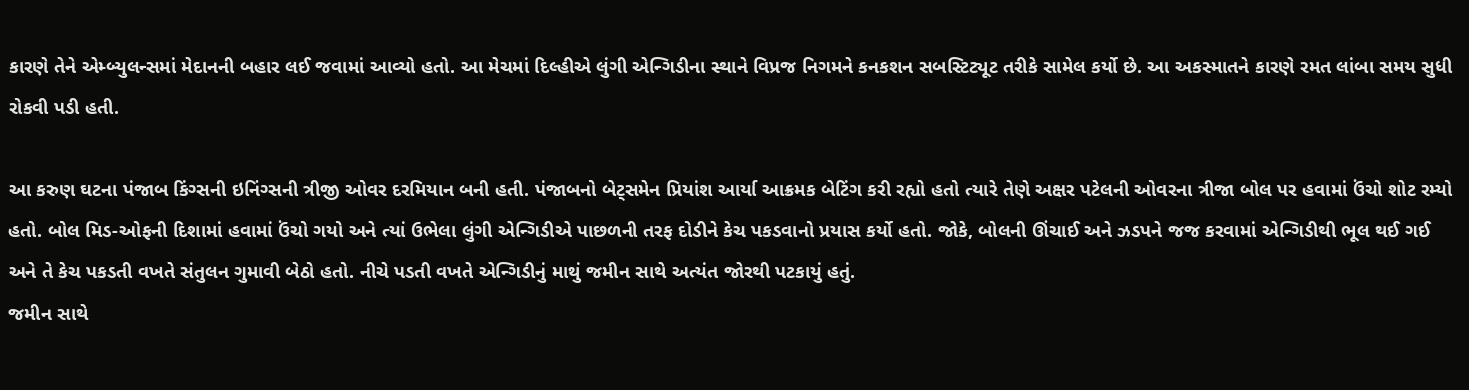કારણે તેને એમ્બ્યુલન્સમાં મેદાનની બહાર લઈ જવામાં આવ્યો હતો. આ મેચમાં દિલ્હીએ લુંગી એન્ગિડીના સ્થાને વિપ્રજ નિગમને કનકશન સબસ્ટિટ્યૂટ તરીકે સામેલ કર્યો છે. આ અકસ્માતને કારણે રમત લાંબા સમય સુધી રોકવી પડી હતી.

આ કરુણ ઘટના પંજાબ કિંગ્સની ઇનિંગ્સની ત્રીજી ઓવર દરમિયાન બની હતી. પંજાબનો બેટ્સમેન પ્રિયાંશ આર્યા આક્રમક બેટિંગ કરી રહ્યો હતો ત્યારે તેણે અક્ષર પટેલની ઓવરના ત્રીજા બોલ પર હવામાં ઉંચો શોટ રમ્યો હતો. બોલ મિડ-ઓફની દિશામાં હવામાં ઉંચો ગયો અને ત્યાં ઉભેલા લુંગી એન્ગિડીએ પાછળની તરફ દોડીને કેચ પકડવાનો પ્રયાસ કર્યો હતો. જોકે, બોલની ઊંચાઈ અને ઝડપને જજ કરવામાં એન્ગિડીથી ભૂલ થઈ ગઈ અને તે કેચ પકડતી વખતે સંતુલન ગુમાવી બેઠો હતો. નીચે પડતી વખતે એન્ગિડીનું માથું જમીન સાથે અત્યંત જોરથી પટકાયું હતું.
જમીન સાથે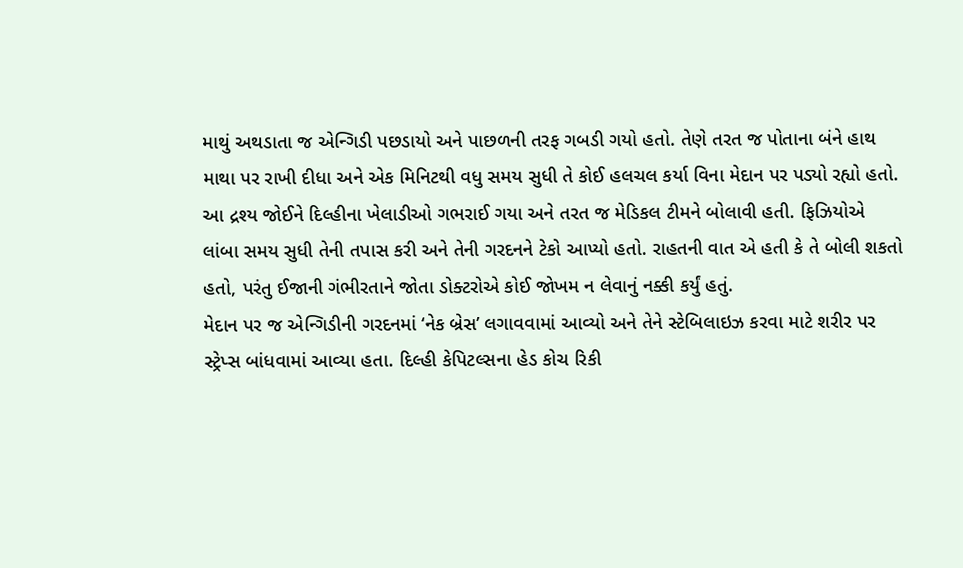માથું અથડાતા જ એન્ગિડી પછડાયો અને પાછળની તરફ ગબડી ગયો હતો. તેણે તરત જ પોતાના બંને હાથ માથા પર રાખી દીધા અને એક મિનિટથી વધુ સમય સુધી તે કોઈ હલચલ કર્યા વિના મેદાન પર પડ્યો રહ્યો હતો. આ દ્રશ્ય જોઈને દિલ્હીના ખેલાડીઓ ગભરાઈ ગયા અને તરત જ મેડિકલ ટીમને બોલાવી હતી. ફિઝિયોએ લાંબા સમય સુધી તેની તપાસ કરી અને તેની ગરદનને ટેકો આપ્યો હતો. રાહતની વાત એ હતી કે તે બોલી શકતો હતો, પરંતુ ઈજાની ગંભીરતાને જોતા ડોક્ટરોએ કોઈ જોખમ ન લેવાનું નક્કી કર્યું હતું.
મેદાન પર જ એન્ગિડીની ગરદનમાં ‘નેક બ્રેસ’ લગાવવામાં આવ્યો અને તેને સ્ટેબિલાઇઝ કરવા માટે શરીર પર સ્ટ્રેપ્સ બાંધવામાં આવ્યા હતા. દિલ્હી કેપિટલ્સના હેડ કોચ રિકી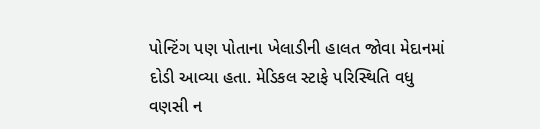પોન્ટિંગ પણ પોતાના ખેલાડીની હાલત જોવા મેદાનમાં દોડી આવ્યા હતા. મેડિકલ સ્ટાફે પરિસ્થિતિ વધુ વણસી ન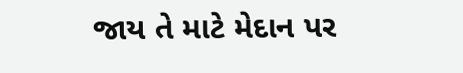જાય તે માટે મેદાન પર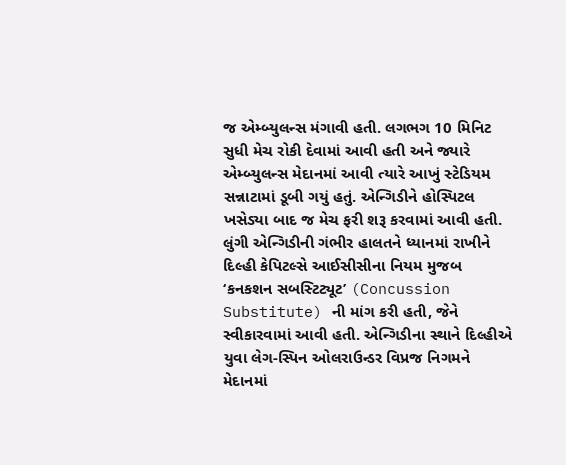જ એમ્બ્યુલન્સ મંગાવી હતી. લગભગ 10 મિનિટ સુધી મેચ રોકી દેવામાં આવી હતી અને જ્યારે એમ્બ્યુલન્સ મેદાનમાં આવી ત્યારે આખું સ્ટેડિયમ સન્નાટામાં ડૂબી ગયું હતું. એન્ગિડીને હોસ્પિટલ ખસેડ્યા બાદ જ મેચ ફરી શરૂ કરવામાં આવી હતી.
લુંગી એન્ગિડીની ગંભીર હાલતને ધ્યાનમાં રાખીને દિલ્હી કેપિટલ્સે આઈસીસીના નિયમ મુજબ ‘કનકશન સબસ્ટિટ્યૂટ’ (Concussion Substitute) ની માંગ કરી હતી, જેને સ્વીકારવામાં આવી હતી. એન્ગિડીના સ્થાને દિલ્હીએ યુવા લેગ-સ્પિન ઓલરાઉન્ડર વિપ્રજ નિગમને મેદાનમાં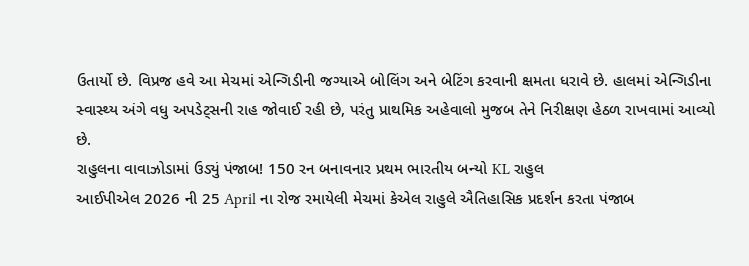ઉતાર્યો છે. વિપ્રજ હવે આ મેચમાં એન્ગિડીની જગ્યાએ બોલિંગ અને બેટિંગ કરવાની ક્ષમતા ધરાવે છે. હાલમાં એન્ગિડીના સ્વાસ્થ્ય અંગે વધુ અપડેટ્સની રાહ જોવાઈ રહી છે, પરંતુ પ્રાથમિક અહેવાલો મુજબ તેને નિરીક્ષણ હેઠળ રાખવામાં આવ્યો છે.
રાહુલના વાવાઝોડામાં ઉડ્યું પંજાબ! 150 રન બનાવનાર પ્રથમ ભારતીય બન્યો KL રાહુલ
આઈપીએલ 2026 ની 25 April ના રોજ રમાયેલી મેચમાં કેએલ રાહુલે ઐતિહાસિક પ્રદર્શન કરતા પંજાબ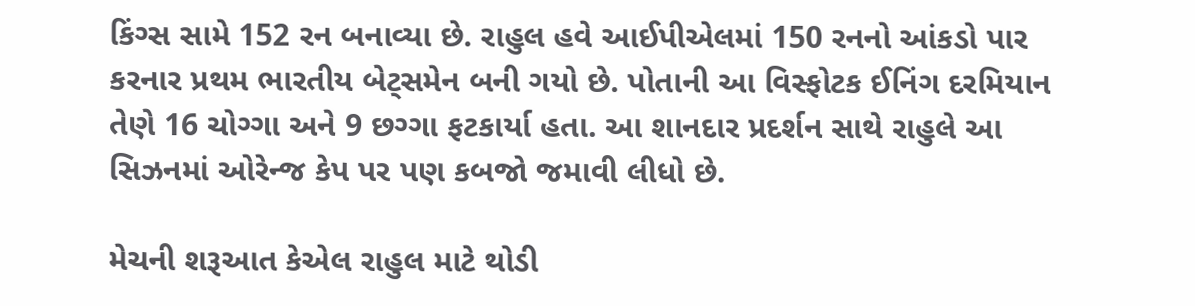કિંગ્સ સામે 152 રન બનાવ્યા છે. રાહુલ હવે આઈપીએલમાં 150 રનનો આંકડો પાર કરનાર પ્રથમ ભારતીય બેટ્સમેન બની ગયો છે. પોતાની આ વિસ્ફોટક ઈનિંગ દરમિયાન તેણે 16 ચોગ્ગા અને 9 છગ્ગા ફટકાર્યા હતા. આ શાનદાર પ્રદર્શન સાથે રાહુલે આ સિઝનમાં ઓરેન્જ કેપ પર પણ કબજો જમાવી લીધો છે.

મેચની શરૂઆત કેએલ રાહુલ માટે થોડી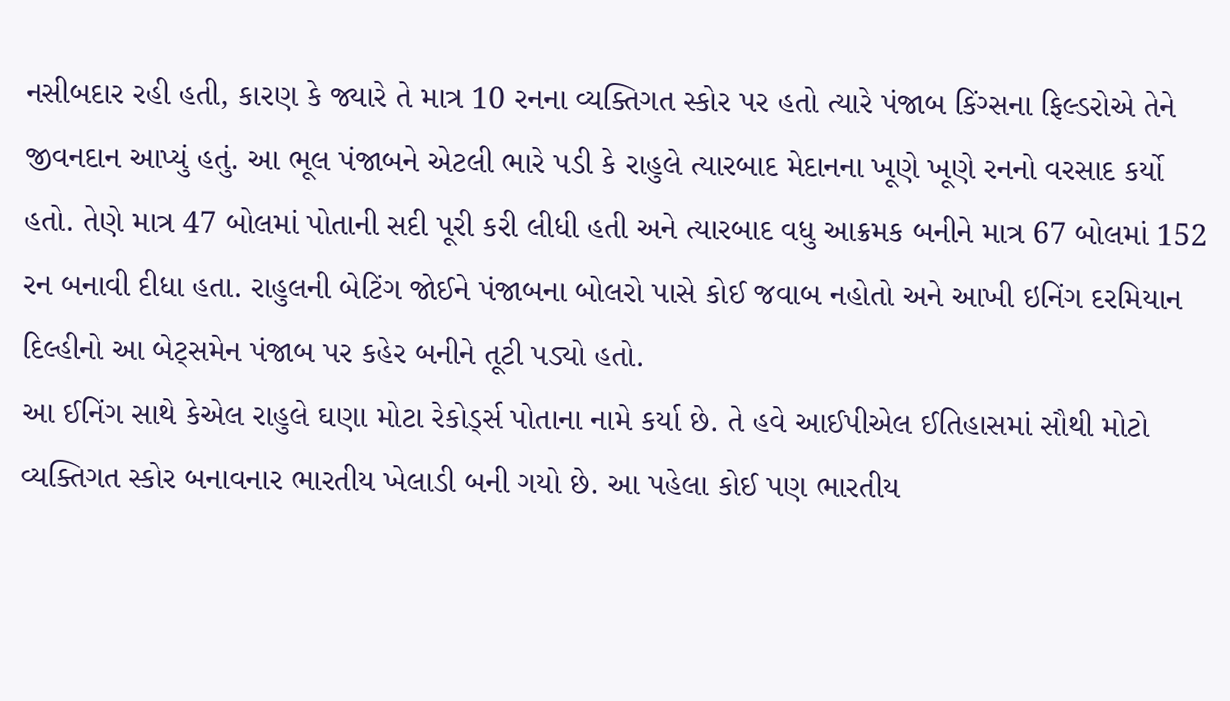નસીબદાર રહી હતી, કારણ કે જ્યારે તે માત્ર 10 રનના વ્યક્તિગત સ્કોર પર હતો ત્યારે પંજાબ કિંગ્સના ફિલ્ડરોએ તેને જીવનદાન આપ્યું હતું. આ ભૂલ પંજાબને એટલી ભારે પડી કે રાહુલે ત્યારબાદ મેદાનના ખૂણે ખૂણે રનનો વરસાદ કર્યો હતો. તેણે માત્ર 47 બોલમાં પોતાની સદી પૂરી કરી લીધી હતી અને ત્યારબાદ વધુ આક્રમક બનીને માત્ર 67 બોલમાં 152 રન બનાવી દીધા હતા. રાહુલની બેટિંગ જોઈને પંજાબના બોલરો પાસે કોઈ જવાબ નહોતો અને આખી ઇનિંગ દરમિયાન દિલ્હીનો આ બેટ્સમેન પંજાબ પર કહેર બનીને તૂટી પડ્યો હતો.
આ ઈનિંગ સાથે કેએલ રાહુલે ઘણા મોટા રેકોર્ડ્સ પોતાના નામે કર્યા છે. તે હવે આઈપીએલ ઈતિહાસમાં સૌથી મોટો વ્યક્તિગત સ્કોર બનાવનાર ભારતીય ખેલાડી બની ગયો છે. આ પહેલા કોઈ પણ ભારતીય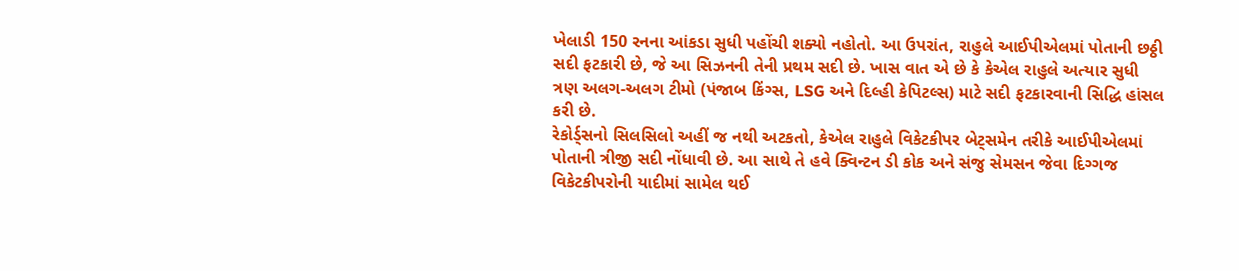ખેલાડી 150 રનના આંકડા સુધી પહોંચી શક્યો નહોતો. આ ઉપરાંત, રાહુલે આઈપીએલમાં પોતાની છઠ્ઠી સદી ફટકારી છે, જે આ સિઝનની તેની પ્રથમ સદી છે. ખાસ વાત એ છે કે કેએલ રાહુલે અત્યાર સુધી ત્રણ અલગ-અલગ ટીમો (પંજાબ કિંગ્સ, LSG અને દિલ્હી કેપિટલ્સ) માટે સદી ફટકારવાની સિદ્ધિ હાંસલ કરી છે.
રેકોર્ડ્સનો સિલસિલો અહીં જ નથી અટકતો, કેએલ રાહુલે વિકેટકીપર બેટ્સમેન તરીકે આઈપીએલમાં પોતાની ત્રીજી સદી નોંધાવી છે. આ સાથે તે હવે ક્વિન્ટન ડી કોક અને સંજુ સેમસન જેવા દિગ્ગજ વિકેટકીપરોની યાદીમાં સામેલ થઈ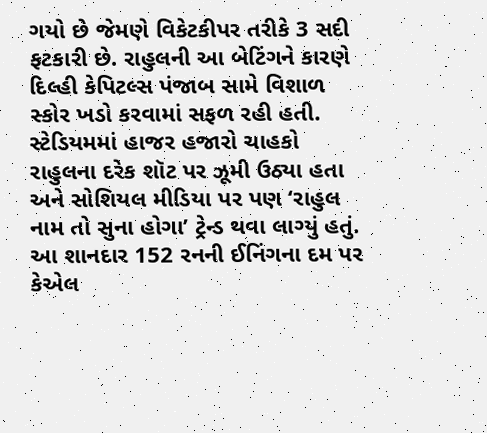ગયો છે જેમણે વિકેટકીપર તરીકે 3 સદી ફટકારી છે. રાહુલની આ બેટિંગને કારણે દિલ્હી કેપિટલ્સ પંજાબ સામે વિશાળ સ્કોર ખડો કરવામાં સફળ રહી હતી. સ્ટેડિયમમાં હાજર હજારો ચાહકો રાહુલના દરેક શૉટ પર ઝૂમી ઉઠ્યા હતા અને સોશિયલ મીડિયા પર પણ ‘રાહુલ નામ તો સુના હોગા’ ટ્રેન્ડ થવા લાગ્યું હતું.
આ શાનદાર 152 રનની ઈનિંગના દમ પર કેએલ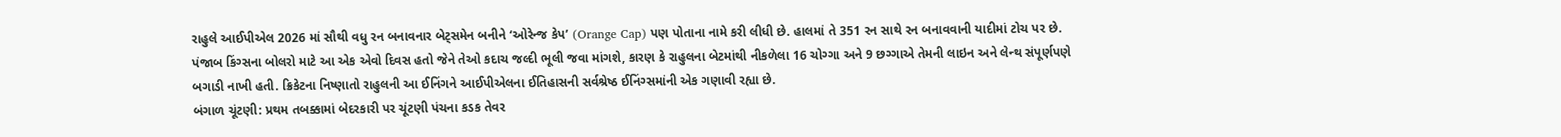રાહુલે આઈપીએલ 2026 માં સૌથી વધુ રન બનાવનાર બેટ્સમેન બનીને ‘ઓરેન્જ કેપ’ (Orange Cap) પણ પોતાના નામે કરી લીધી છે. હાલમાં તે 351 રન સાથે રન બનાવવાની યાદીમાં ટોચ પર છે. પંજાબ કિંગ્સના બોલરો માટે આ એક એવો દિવસ હતો જેને તેઓ કદાચ જલ્દી ભૂલી જવા માંગશે, કારણ કે રાહુલના બેટમાંથી નીકળેલા 16 ચોગ્ગા અને 9 છગ્ગાએ તેમની લાઇન અને લેન્થ સંપૂર્ણપણે બગાડી નાખી હતી. ક્રિકેટના નિષ્ણાતો રાહુલની આ ઈનિંગને આઈપીએલના ઈતિહાસની સર્વશ્રેષ્ઠ ઈનિંગ્સમાંની એક ગણાવી રહ્યા છે.
બંગાળ ચૂંટણી: પ્રથમ તબક્કામાં બેદરકારી પર ચૂંટણી પંચના કડક તેવર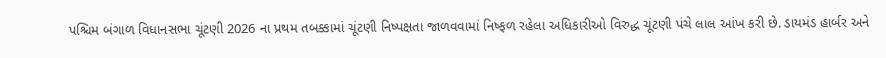પશ્ચિમ બંગાળ વિધાનસભા ચૂંટણી 2026 ના પ્રથમ તબક્કામાં ચૂંટણી નિષ્પક્ષતા જાળવવામાં નિષ્ફળ રહેલા અધિકારીઓ વિરુદ્ધ ચૂંટણી પંચે લાલ આંખ કરી છે. ડાયમંડ હાર્બર અને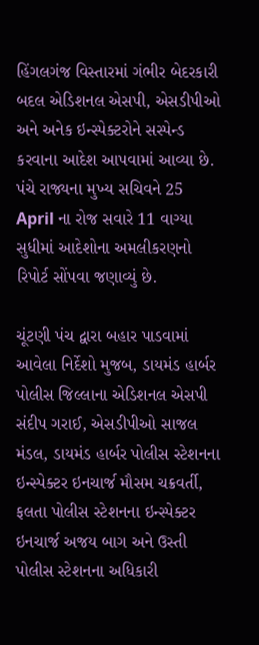હિંગલગંજ વિસ્તારમાં ગંભીર બેદરકારી બદલ એડિશનલ એસપી, એસડીપીઓ અને અનેક ઇન્સ્પેક્ટરોને સસ્પેન્ડ કરવાના આદેશ આપવામાં આવ્યા છે. પંચે રાજ્યના મુખ્ય સચિવને 25 April ના રોજ સવારે 11 વાગ્યા સુધીમાં આદેશોના અમલીકરણનો રિપોર્ટ સોંપવા જણાવ્યું છે.

ચૂંટણી પંચ દ્વારા બહાર પાડવામાં આવેલા નિર્દેશો મુજબ, ડાયમંડ હાર્બર પોલીસ જિલ્લાના એડિશનલ એસપી સંદીપ ગરાઈ, એસડીપીઓ સાજલ મંડલ, ડાયમંડ હાર્બર પોલીસ સ્ટેશનના ઇન્સ્પેક્ટર ઇનચાર્જ મૌસમ ચક્રવર્તી, ફલતા પોલીસ સ્ટેશનના ઇન્સ્પેક્ટર ઇનચાર્જ અજય બાગ અને ઉસ્તી પોલીસ સ્ટેશનના અધિકારી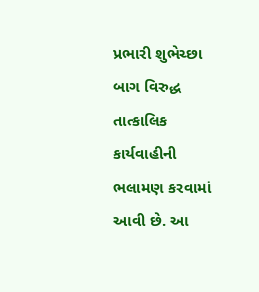પ્રભારી શુભેચ્છા બાગ વિરુદ્ધ તાત્કાલિક કાર્યવાહીની ભલામણ કરવામાં આવી છે. આ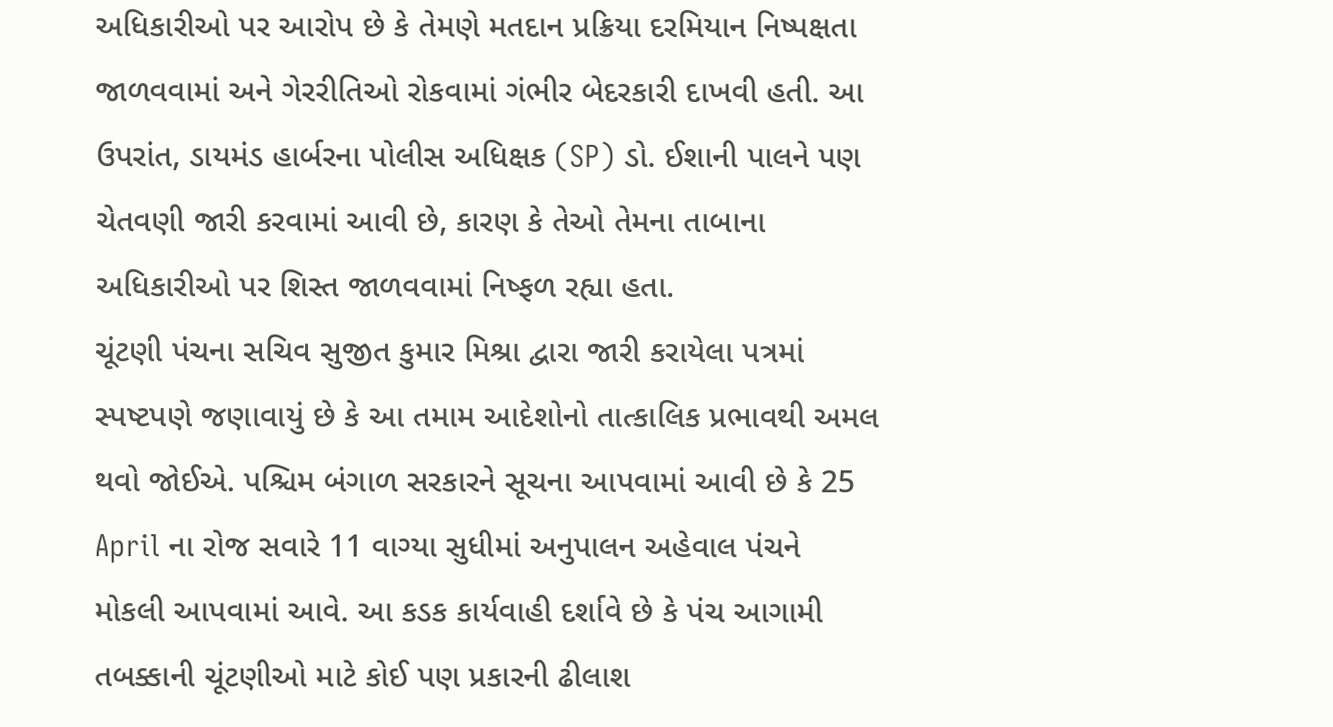અધિકારીઓ પર આરોપ છે કે તેમણે મતદાન પ્રક્રિયા દરમિયાન નિષ્પક્ષતા જાળવવામાં અને ગેરરીતિઓ રોકવામાં ગંભીર બેદરકારી દાખવી હતી. આ ઉપરાંત, ડાયમંડ હાર્બરના પોલીસ અધિક્ષક (SP) ડો. ઈશાની પાલને પણ ચેતવણી જારી કરવામાં આવી છે, કારણ કે તેઓ તેમના તાબાના અધિકારીઓ પર શિસ્ત જાળવવામાં નિષ્ફળ રહ્યા હતા.
ચૂંટણી પંચના સચિવ સુજીત કુમાર મિશ્રા દ્વારા જારી કરાયેલા પત્રમાં સ્પષ્ટપણે જણાવાયું છે કે આ તમામ આદેશોનો તાત્કાલિક પ્રભાવથી અમલ થવો જોઈએ. પશ્ચિમ બંગાળ સરકારને સૂચના આપવામાં આવી છે કે 25 April ના રોજ સવારે 11 વાગ્યા સુધીમાં અનુપાલન અહેવાલ પંચને મોકલી આપવામાં આવે. આ કડક કાર્યવાહી દર્શાવે છે કે પંચ આગામી તબક્કાની ચૂંટણીઓ માટે કોઈ પણ પ્રકારની ઢીલાશ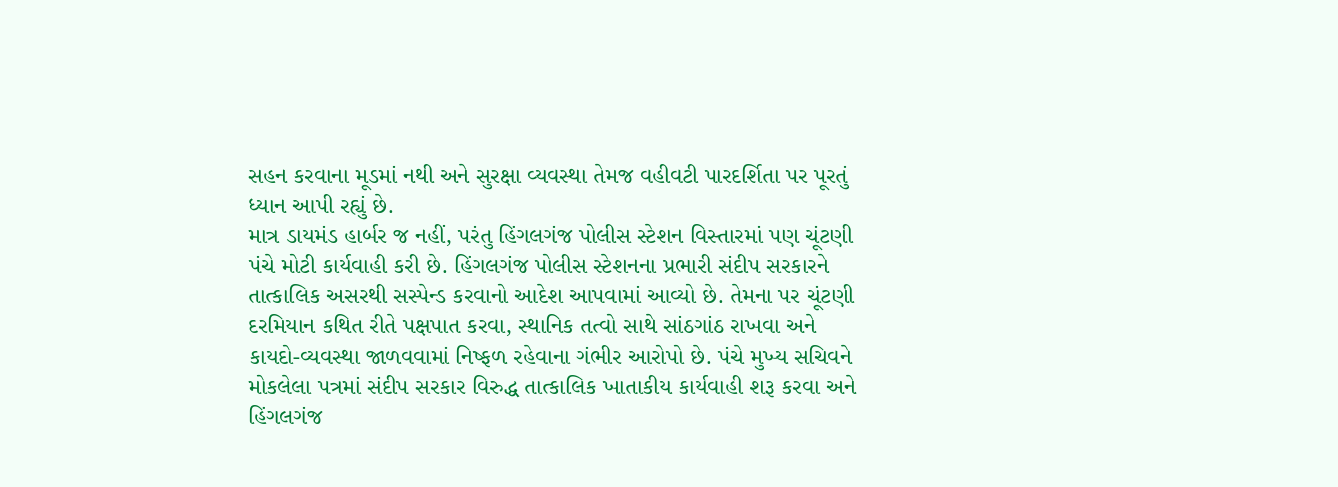સહન કરવાના મૂડમાં નથી અને સુરક્ષા વ્યવસ્થા તેમજ વહીવટી પારદર્શિતા પર પૂરતું ધ્યાન આપી રહ્યું છે.
માત્ર ડાયમંડ હાર્બર જ નહીં, પરંતુ હિંગલગંજ પોલીસ સ્ટેશન વિસ્તારમાં પણ ચૂંટણી પંચે મોટી કાર્યવાહી કરી છે. હિંગલગંજ પોલીસ સ્ટેશનના પ્રભારી સંદીપ સરકારને તાત્કાલિક અસરથી સસ્પેન્ડ કરવાનો આદેશ આપવામાં આવ્યો છે. તેમના પર ચૂંટણી દરમિયાન કથિત રીતે પક્ષપાત કરવા, સ્થાનિક તત્વો સાથે સાંઠગાંઠ રાખવા અને કાયદો-વ્યવસ્થા જાળવવામાં નિષ્ફળ રહેવાના ગંભીર આરોપો છે. પંચે મુખ્ય સચિવને મોકલેલા પત્રમાં સંદીપ સરકાર વિરુદ્ધ તાત્કાલિક ખાતાકીય કાર્યવાહી શરૂ કરવા અને હિંગલગંજ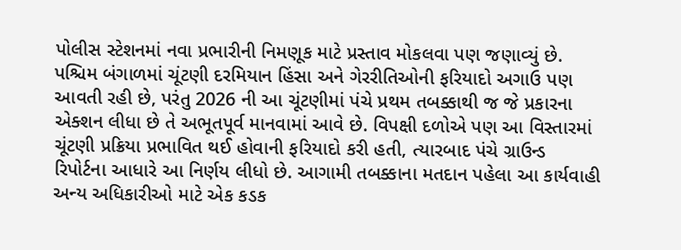પોલીસ સ્ટેશનમાં નવા પ્રભારીની નિમણૂક માટે પ્રસ્તાવ મોકલવા પણ જણાવ્યું છે.
પશ્ચિમ બંગાળમાં ચૂંટણી દરમિયાન હિંસા અને ગેરરીતિઓની ફરિયાદો અગાઉ પણ આવતી રહી છે, પરંતુ 2026 ની આ ચૂંટણીમાં પંચે પ્રથમ તબક્કાથી જ જે પ્રકારના એક્શન લીધા છે તે અભૂતપૂર્વ માનવામાં આવે છે. વિપક્ષી દળોએ પણ આ વિસ્તારમાં ચૂંટણી પ્રક્રિયા પ્રભાવિત થઈ હોવાની ફરિયાદો કરી હતી, ત્યારબાદ પંચે ગ્રાઉન્ડ રિપોર્ટના આધારે આ નિર્ણય લીધો છે. આગામી તબક્કાના મતદાન પહેલા આ કાર્યવાહી અન્ય અધિકારીઓ માટે એક કડક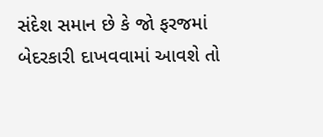સંદેશ સમાન છે કે જો ફરજમાં બેદરકારી દાખવવામાં આવશે તો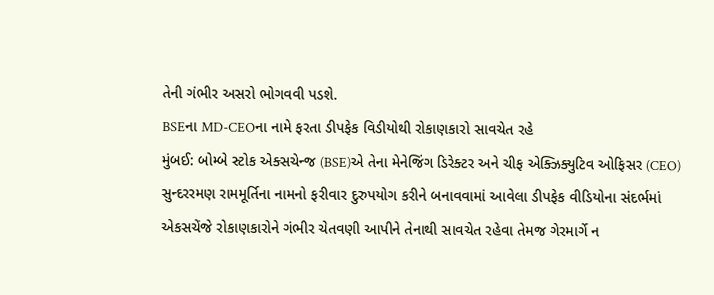તેની ગંભીર અસરો ભોગવવી પડશે.
BSEના MD-CEOના નામે ફરતા ડીપફેક વિડીયોથી રોકાણકારો સાવચેત રહે
મુંબઈ: બોમ્બે સ્ટોક એક્સચેન્જ (BSE)એ તેના મેનેજિંગ ડિરેક્ટર અને ચીફ એક્ઝિક્યુટિવ ઓફિસર (CEO) સુન્દરરમણ રામમૂર્તિના નામનો ફરીવાર દુરુપયોગ કરીને બનાવવામાં આવેલા ડીપફેક વીડિયોના સંદર્ભમાં એકસચેંજે રોકાણકારોને ગંભીર ચેતવણી આપીને તેનાથી સાવચેત રહેવા તેમજ ગેરમાર્ગે ન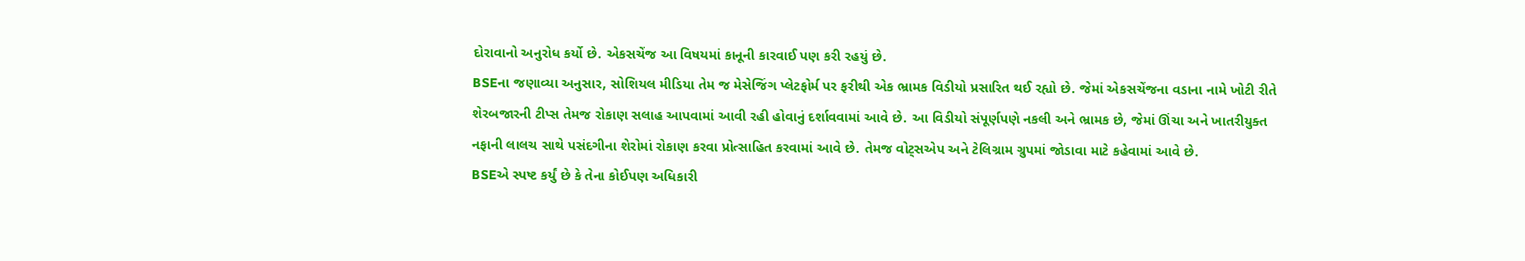દોરાવાનો અનુરોધ કર્યો છે. એકસચેંજ આ વિષયમાં કાનૂની કારવાઈ પણ કરી રહયું છે.
BSEના જણાવ્યા અનુસાર, સોશિયલ મીડિયા તેમ જ મેસેજિંગ પ્લેટફોર્મ પર ફરીથી એક ભ્રામક વિડીયો પ્રસારિત થઈ રહ્યો છે. જેમાં એકસચેંજના વડાના નામે ખોટી રીતે શેરબજારની ટીપ્સ તેમજ રોકાણ સલાહ આપવામાં આવી રહી હોવાનું દર્શાવવામાં આવે છે. આ વિડીયો સંપૂર્ણપણે નકલી અને ભ્રામક છે, જેમાં ઊંચા અને ખાતરીયુક્ત નફાની લાલચ સાથે પસંદગીના શેરોમાં રોકાણ કરવા પ્રોત્સાહિત કરવામાં આવે છે. તેમજ વોટ્સએપ અને ટેલિગ્રામ ગ્રુપમાં જોડાવા માટે કહેવામાં આવે છે.
BSEએ સ્પષ્ટ કર્યું છે કે તેના કોઈપણ અધિકારી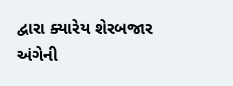દ્વારા ક્યારેય શેરબજાર અંગેની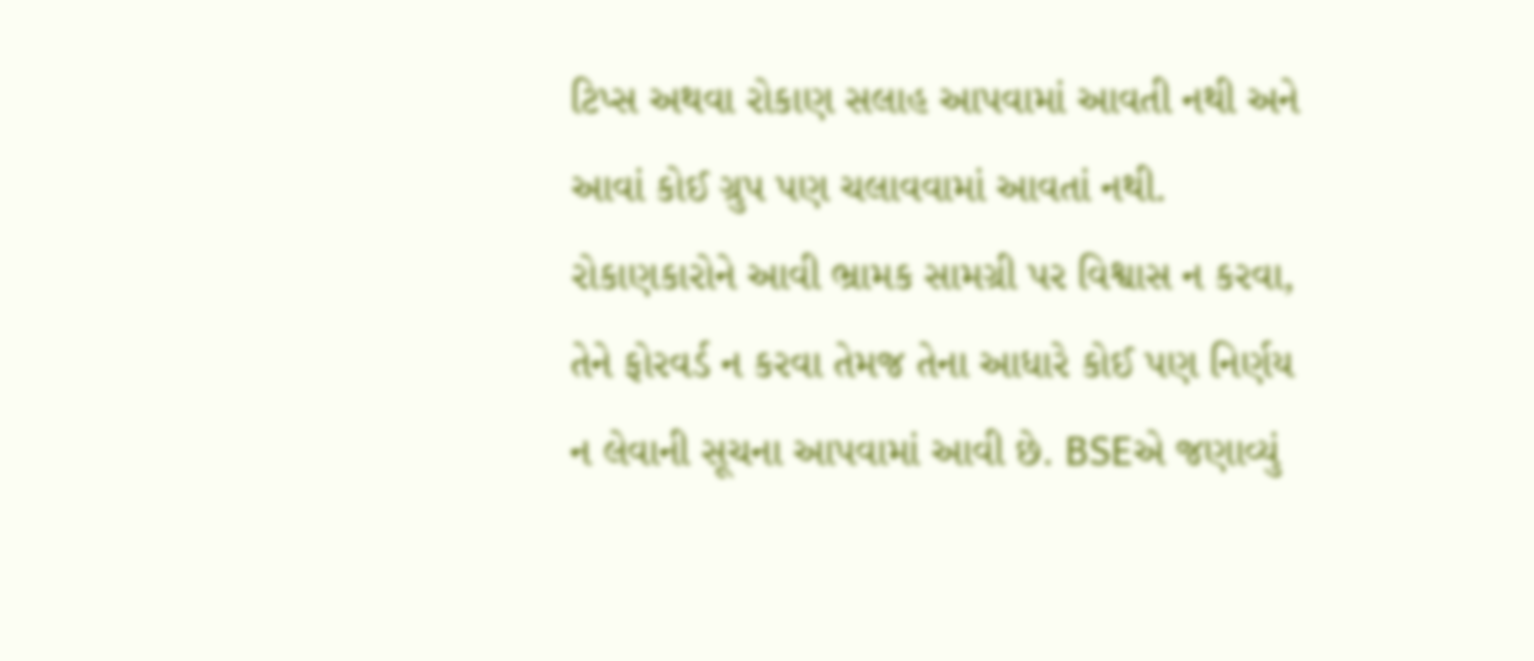ટિપ્સ અથવા રોકાણ સલાહ આપવામાં આવતી નથી અને આવાં કોઈ ગ્રુપ પણ ચલાવવામાં આવતાં નથી. રોકાણકારોને આવી ભ્રામક સામગ્રી પર વિશ્વાસ ન કરવા, તેને ફોરવર્ડ ન કરવા તેમજ તેના આધારે કોઈ પણ નિર્ણય ન લેવાની સૂચના આપવામાં આવી છે. BSEએ જણાવ્યું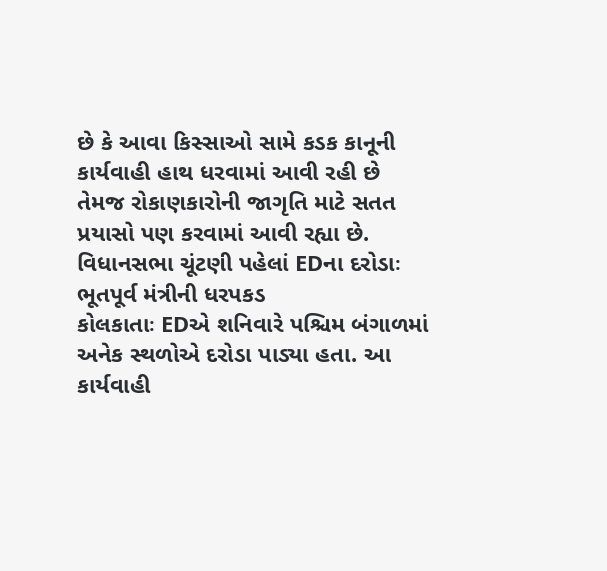છે કે આવા કિસ્સાઓ સામે કડક કાનૂની કાર્યવાહી હાથ ધરવામાં આવી રહી છે તેમજ રોકાણકારોની જાગૃતિ માટે સતત પ્રયાસો પણ કરવામાં આવી રહ્યા છે.
વિધાનસભા ચૂંટણી પહેલાં EDના દરોડાઃ ભૂતપૂર્વ મંત્રીની ધરપકડ
કોલકાતાઃ EDએ શનિવારે પશ્ચિમ બંગાળમાં અનેક સ્થળોએ દરોડા પાડ્યા હતા. આ કાર્યવાહી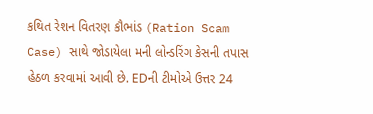કથિત રેશન વિતરણ કૌભાંડ (Ration Scam Case) સાથે જોડાયેલા મની લોન્ડરિંગ કેસની તપાસ હેઠળ કરવામાં આવી છે. EDની ટીમોએ ઉત્તર 24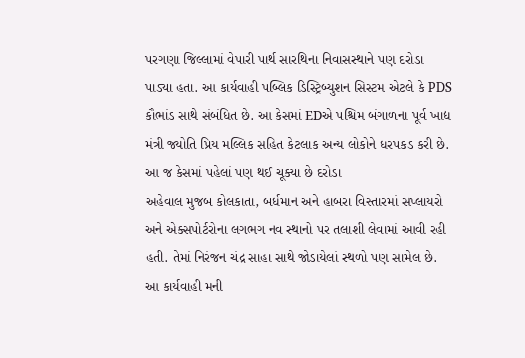પરગણા જિલ્લામાં વેપારી પાર્થ સારથિના નિવાસસ્થાને પણ દરોડા પાડ્યા હતા. આ કાર્યવાહી પબ્લિક ડિસ્ટ્રિબ્યુશન સિસ્ટમ એટલે કે PDS કૌભાંડ સાથે સંબંધિત છે. આ કેસમાં EDએ પશ્ચિમ બંગાળના પૂર્વ ખાદ્ય મંત્રી જ્યોતિ પ્રિય મલ્લિક સહિત કેટલાક અન્ય લોકોને ધરપકડ કરી છે.
આ જ કેસમાં પહેલાં પણ થઈ ચૂક્યા છે દરોડા
અહેવાલ મુજબ કોલકાતા, બર્ધમાન અને હાબરા વિસ્તારમાં સપ્લાયરો અને એક્સપોર્ટરોના લગભગ નવ સ્થાનો પર તલાશી લેવામાં આવી રહી હતી. તેમાં નિરંજન ચંદ્ર સાહા સાથે જોડાયેલાં સ્થળો પણ સામેલ છે. આ કાર્યવાહી મની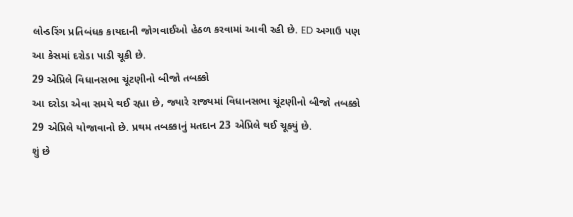લોન્ડરિંગ પ્રતિબંધક કાયદાની જોગવાઈઓ હેઠળ કરવામાં આવી રહી છે. ED અગાઉ પણ આ કેસમાં દરોડા પાડી ચૂકી છે.
29 એપ્રિલે વિધાનસભા ચૂંટણીનો બીજો તબક્કો
આ દરોડા એવા સમયે થઈ રહ્યા છે, જ્યારે રાજ્યમાં વિધાનસભા ચૂંટણીનો બીજો તબક્કો 29 એપ્રિલે યોજાવાનો છે. પ્રથમ તબક્કાનું મતદાન 23 એપ્રિલે થઈ ચૂક્યું છે.
શું છે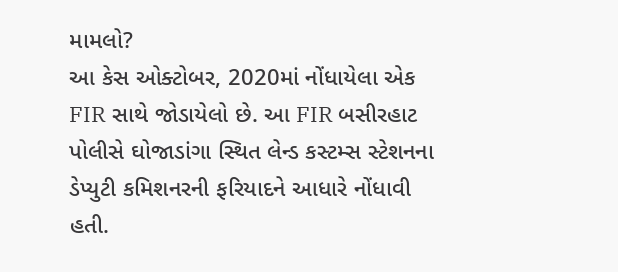મામલો?
આ કેસ ઓક્ટોબર, 2020માં નોંધાયેલા એક FIR સાથે જોડાયેલો છે. આ FIR બસીરહાટ પોલીસે ઘોજાડાંગા સ્થિત લેન્ડ કસ્ટમ્સ સ્ટેશનના ડેપ્યુટી કમિશનરની ફરિયાદને આધારે નોંધાવી હતી.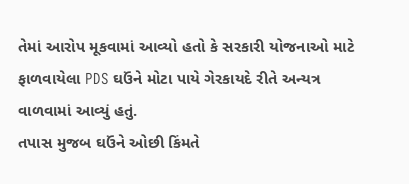તેમાં આરોપ મૂકવામાં આવ્યો હતો કે સરકારી યોજનાઓ માટે ફાળવાયેલા PDS ઘઉંને મોટા પાયે ગેરકાયદે રીતે અન્યત્ર વાળવામાં આવ્યું હતું.
તપાસ મુજબ ઘઉંને ઓછી કિંમતે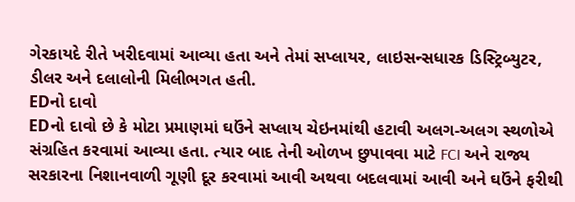ગેરકાયદે રીતે ખરીદવામાં આવ્યા હતા અને તેમાં સપ્લાયર, લાઇસન્સધારક ડિસ્ટ્રિબ્યુટર, ડીલર અને દલાલોની મિલીભગત હતી.
EDનો દાવો
EDનો દાવો છે કે મોટા પ્રમાણમાં ઘઉંને સપ્લાય ચેઇનમાંથી હટાવી અલગ-અલગ સ્થળોએ સંગ્રહિત કરવામાં આવ્યા હતા. ત્યાર બાદ તેની ઓળખ છુપાવવા માટે FCI અને રાજ્ય સરકારના નિશાનવાળી ગૂણી દૂર કરવામાં આવી અથવા બદલવામાં આવી અને ઘઉંને ફરીથી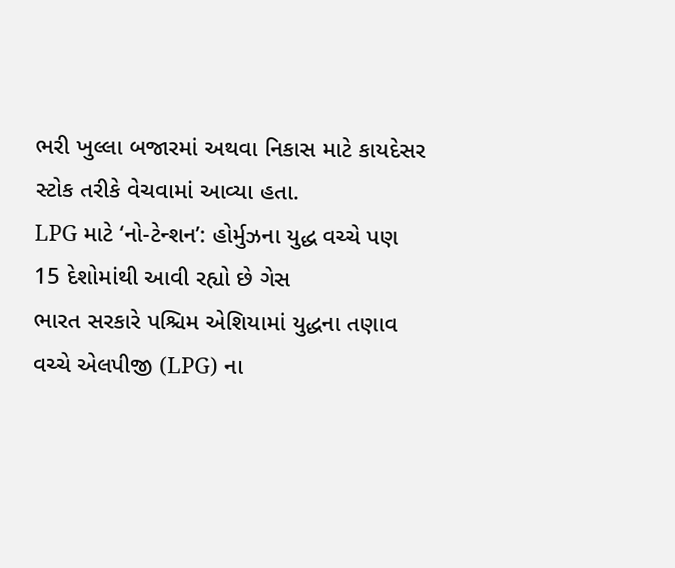ભરી ખુલ્લા બજારમાં અથવા નિકાસ માટે કાયદેસર સ્ટોક તરીકે વેચવામાં આવ્યા હતા.
LPG માટે ‘નો-ટેન્શન’: હોર્મુઝના યુદ્ધ વચ્ચે પણ 15 દેશોમાંથી આવી રહ્યો છે ગેસ
ભારત સરકારે પશ્ચિમ એશિયામાં યુદ્ધના તણાવ વચ્ચે એલપીજી (LPG) ના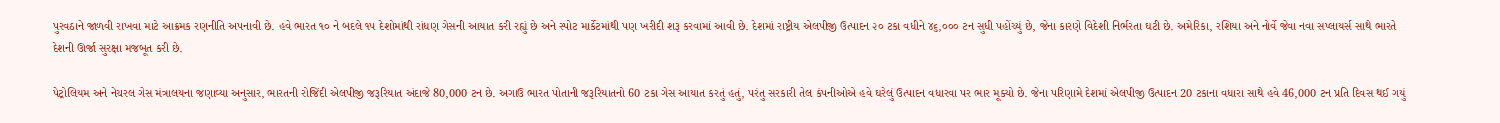પુરવઠાને જાળવી રાખવા માટે આક્રમક રણનીતિ અપનાવી છે. હવે ભારત ૧૦ ને બદલે ૧૫ દેશોમાંથી રાંધણ ગેસની આયાત કરી રહ્યું છે અને સ્પોટ માર્કેટમાંથી પણ ખરીદી શરૂ કરવામાં આવી છે. દેશમાં રાષ્ટ્રીય એલપીજી ઉત્પાદન ૨૦ ટકા વધીને ૪૬,૦૦૦ ટન સુધી પહોંચ્યું છે, જેના કારણે વિદેશી નિર્ભરતા ઘટી છે. અમેરિકા, રશિયા અને નોર્વે જેવા નવા સપ્લાયર્સ સાથે ભારતે દેશની ઊર્જા સુરક્ષા મજબૂત કરી છે.

પેટ્રોલિયમ અને નેચરલ ગેસ મંત્રાલયના જણાવ્યા અનુસાર, ભારતની રોજિંદી એલપીજી જરૂરિયાત અંદાજે 80,000 ટન છે. અગાઉ ભારત પોતાની જરૂરિયાતનો 60 ટકા ગેસ આયાત કરતું હતું, પરંતુ સરકારી તેલ કંપનીઓએ હવે ઘરેલું ઉત્પાદન વધારવા પર ભાર મૂક્યો છે. જેના પરિણામે દેશમાં એલપીજી ઉત્પાદન 20 ટકાના વધારા સાથે હવે 46,000 ટન પ્રતિ દિવસ થઈ ગયું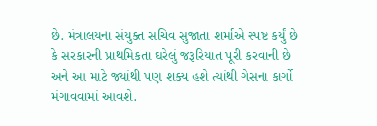છે. મંત્રાલયના સંયુક્ત સચિવ સુજાતા શર્માએ સ્પષ્ટ કર્યું છે કે સરકારની પ્રાથમિકતા ઘરેલું જરૂરિયાત પૂરી કરવાની છે અને આ માટે જ્યાંથી પણ શક્ય હશે ત્યાંથી ગેસના કાર્ગો મંગાવવામાં આવશે.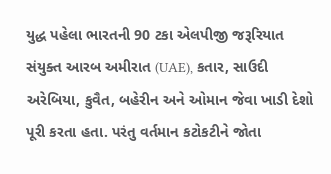યુદ્ધ પહેલા ભારતની 90 ટકા એલપીજી જરૂરિયાત સંયુક્ત આરબ અમીરાત (UAE), કતાર, સાઉદી અરેબિયા, કુવૈત, બહેરીન અને ઓમાન જેવા ખાડી દેશો પૂરી કરતા હતા. પરંતુ વર્તમાન કટોકટીને જોતા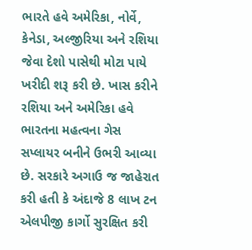ભારતે હવે અમેરિકા, નોર્વે, કેનેડા, અલ્જીરિયા અને રશિયા જેવા દેશો પાસેથી મોટા પાયે ખરીદી શરૂ કરી છે. ખાસ કરીને રશિયા અને અમેરિકા હવે ભારતના મહત્વના ગેસ સપ્લાયર બનીને ઉભરી આવ્યા છે. સરકારે અગાઉ જ જાહેરાત કરી હતી કે અંદાજે 8 લાખ ટન એલપીજી કાર્ગો સુરક્ષિત કરી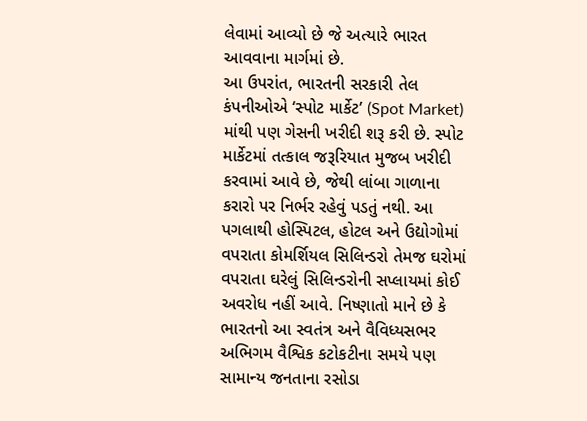લેવામાં આવ્યો છે જે અત્યારે ભારત આવવાના માર્ગમાં છે.
આ ઉપરાંત, ભારતની સરકારી તેલ કંપનીઓએ ‘સ્પોટ માર્કેટ’ (Spot Market) માંથી પણ ગેસની ખરીદી શરૂ કરી છે. સ્પોટ માર્કેટમાં તત્કાલ જરૂરિયાત મુજબ ખરીદી કરવામાં આવે છે, જેથી લાંબા ગાળાના કરારો પર નિર્ભર રહેવું પડતું નથી. આ પગલાથી હોસ્પિટલ, હોટલ અને ઉદ્યોગોમાં વપરાતા કોમર્શિયલ સિલિન્ડરો તેમજ ઘરોમાં વપરાતા ઘરેલું સિલિન્ડરોની સપ્લાયમાં કોઈ અવરોધ નહીં આવે. નિષ્ણાતો માને છે કે ભારતનો આ સ્વતંત્ર અને વૈવિધ્યસભર અભિગમ વૈશ્વિક કટોકટીના સમયે પણ સામાન્ય જનતાના રસોડા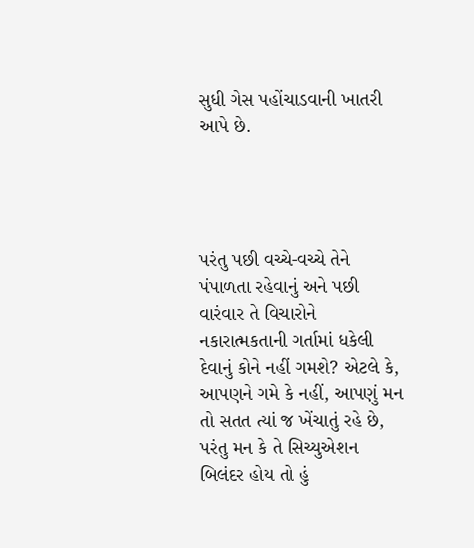સુધી ગેસ પહોંચાડવાની ખાતરી આપે છે.




પરંતુ પછી વચ્ચે-વચ્ચે તેને પંપાળતા રહેવાનું અને પછી વારંવાર તે વિચારોને નકારાત્મકતાની ગર્તામાં ધકેલી દેવાનું કોને નહીં ગમશે? એટલે કે, આપણને ગમે કે નહીં, આપણું મન તો સતત ત્યાં જ ખેંચાતું રહે છે, પરંતુ મન કે તે સિચ્યુએશન બિલંદર હોય તો હું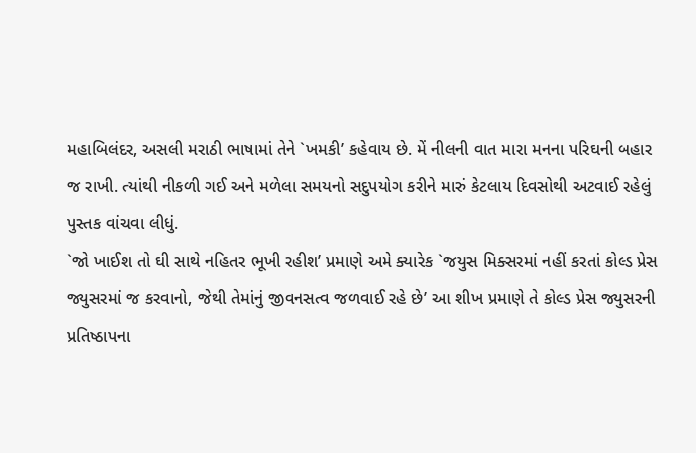મહાબિલંદર, અસલી મરાઠી ભાષામાં તેને `ખમકી’ કહેવાય છે. મેં નીલની વાત મારા મનના પરિઘની બહાર જ રાખી. ત્યાંથી નીકળી ગઈ અને મળેલા સમયનો સદુપયોગ કરીને મારું કેટલાય દિવસોથી અટવાઈ રહેલું પુસ્તક વાંચવા લીધું.
`જો ખાઈશ તો ઘી સાથે નહિતર ભૂખી રહીશ’ પ્રમાણે અમે ક્યારેક `જયુસ મિક્સરમાં નહીં કરતાં કોલ્ડ પ્રેસ જ્યુસરમાં જ કરવાનો, જેથી તેમાંનું જીવનસત્વ જળવાઈ રહે છે’ આ શીખ પ્રમાણે તે કોલ્ડ પ્રેસ જ્યુસરની પ્રતિષ્ઠાપના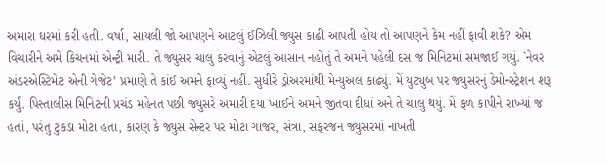અમારા ઘરમાં કરી હતી. વર્ષા, સાયલી જો આપણને આટલું ઈઝિલી જ્યુસ કાઢી આપતી હોય તો આપણને કેમ નહીં ફાવી શકે? એમ વિચારીને અમે કિચનમાં એન્ટ્રી મારી. તે જ્યુસર ચાલુ કરવાનું એટલું આસાન નહોતું તે અમને પહેલી દસ જ મિનિટમાં સમજાઈ ગયું. `નેવર અંડરએસ્ટિમેટ એની ગેજેટ’ પ્રમાણે તે કાંઈ અમને ફાવ્યું નહીં. સુધીરે ડ્રોઅરમાંથી મેન્યુઅલ કાઢ્યું. મેં યુટ્યુબ પર જ્યુસરનું ડેમોન્સ્ટ્રેશન શરૂ કર્યું. પિસ્તાલીસ મિનિટની પ્રચંડ મહેનત પછી જ્યુસરે અમારી દયા ખાઈને અમને જીતવા દીધાં અને તે ચાલુ થયું. મેં ફળ કાપીને રાખ્યાં જ હતાં, પરંતુ ટુકડા મોટા હતા, કારણ કે જ્યુસ સેન્ટર પર મોટા ગાજર, સંત્રા, સફરજન જ્યુસરમાં નાખતી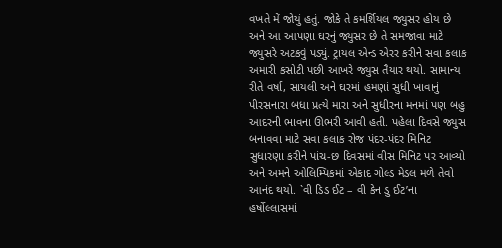વખતે મેં જોયું હતું. જોકે તે કમર્શિયલ જ્યુસર હોય છે અને આ આપણા ઘરનું જ્યુસર છે તે સમજાવા માટે જ્યુસરે અટકવું પડ્યું. ટ્રાયલ એન્ડ એરર કરીને સવા કલાક અમારી કસોટી પછી આખરે જ્યુસ તૈયાર થયો. સામાન્ય રીતે વર્ષા, સાયલી અને ઘરમાં હમણાં સુધી ખાવાનું પીરસનારા બધા પ્રત્યે મારા અને સુધીરના મનમાં પણ બહુ આદરની ભાવના ઊભરી આવી હતી. પહેલા દિવસે જ્યુસ બનાવવા માટે સવા કલાક રોજ પંદર-પંદર મિનિટ સુધારણા કરીને પાંચ-છ દિવસમાં વીસ મિનિટ પર આવ્યો અને અમને ઓલિમ્પિકમાં એકાદ ગોલ્ડ મેડલ મળે તેવો આનંદ થયો. `વી ડિડ ઈટ – વી કેન ડુ ઈટ’ના હર્ષોલ્લાસમાં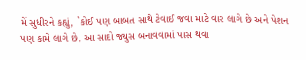મેં સુધીરને કહ્યું, `કોઈ પણ બાબત સાથે ટેવાઈ જવા માટે વાર લાગે છે અને પેશન પણ કામે લાગે છે. આ સાદો જ્યુસ બનાવવામાં પાસ થવા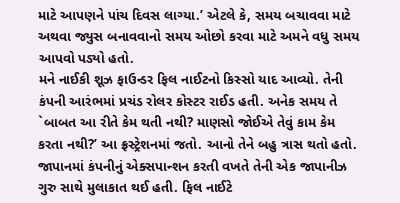માટે આપણને પાંચ દિવસ લાગ્યા.’ એટલે કે, સમય બચાવવા માટે અથવા જ્યુસ બનાવવાનો સમય ઓછો કરવા માટે અમને વધુ સમય આપવો પડ્યો હતો.
મને નાઈકી શૂઝ ફાઉન્ડર ફિલ નાઈટનો કિસ્સો યાદ આવ્યો. તેની કંપની આરંભમાં પ્રચંડ રોલર કોસ્ટર રાઈડ હતી. અનેક સમય તે `બાબત આ રીતે કેમ થતી નથી? માણસો જોઈએ તેવું કામ કેમ કરતા નથી?’ આ ફ્રસ્ટ્રેશનમાં જતો. આનો તેને બહુ ત્રાસ થતો હતો. જાપાનમાં કંપનીનું એક્સપાન્શન કરતી વખતે તેની એક જાપાનીઝ ગુરુ સાથે મુલાકાત થઈ હતી. ફિલ નાઈટે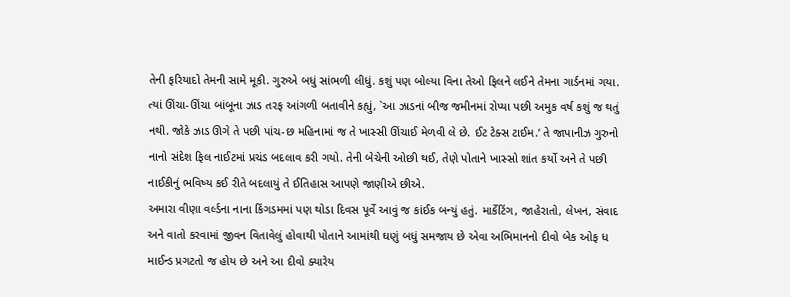તેની ફરિયાદો તેમની સામે મૂકી. ગુરુએ બધું સાંભળી લીધું. કશું પણ બોલ્યા વિના તેઓ ફિલને લઈને તેમના ગાર્ડનમાં ગયા. ત્યાં ઊંચા-ઊંચા બાંબૂના ઝાડ તરફ આંગળી બતાવીને કહ્યું, `આ ઝાડનાં બીજ જમીનમાં રોપ્યા પછી અમુક વર્ષ કશું જ થતું નથી. જોકે ઝાડ ઊગે તે પછી પાંચ-છ મહિનામાં જ તે ખાસ્સી ઊંચાઈ મેળવી લે છે. ઈટ ટેક્સ ટાઈમ.’ તે જાપાનીઝ ગુરુનો નાનો સંદેશ ફિલ નાઈટમાં પ્રચંડ બદલાવ કરી ગયો. તેની બેચેની ઓછી થઈ, તેણે પોતાને ખાસ્સો શાંત કર્યો અને તે પછી નાઈકીનું ભવિષ્ય કઈ રીતે બદલાયું તે ઈતિહાસ આપણે જાણીએ છીએ.
અમારા વીણા વર્લ્ડના નાના કિંગડમમાં પણ થોડા દિવસ પૂર્વે આવું જ કાંઈક બન્યું હતું. માર્કેટિંગ, જાહેરાતો, લેખન, સંવાદ અને વાતો કરવામાં જીવન વિતાવેલું હોવાથી પોતાને આમાંથી ઘણું બધું સમજાય છે એવા અભિમાનનો દીવો બેક ઓફ ધ માઈન્ડ પ્રગટતો જ હોય છે અને આ દીવો ક્યારેય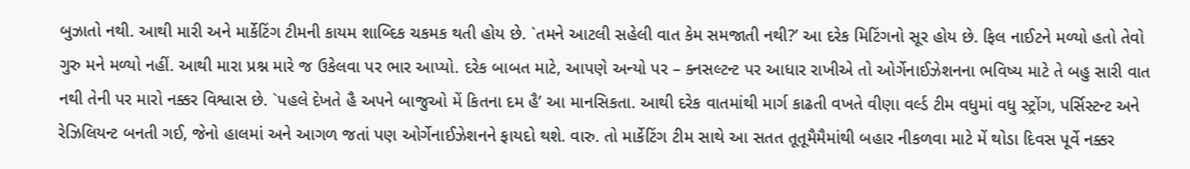બુઝાતો નથી. આથી મારી અને માર્કેટિંગ ટીમની કાયમ શાબ્દિક ચકમક થતી હોય છે. `તમને આટલી સહેલી વાત કેમ સમજાતી નથી?’ આ દરેક મિટિંગનો સૂર હોય છે. ફિલ નાઈટને મળ્યો હતો તેવો ગુરુ મને મળ્યો નહીં. આથી મારા પ્રશ્ન મારે જ ઉકેલવા પર ભાર આપ્યો. દરેક બાબત માટે, આપણે અન્યો પર – ક્નસલ્ટન્ટ પર આધાર રાખીએ તો ઓર્ગેનાઈઝેશનના ભવિષ્ય માટે તે બહુ સારી વાત નથી તેની પર મારો નક્કર વિશ્વાસ છે. `પહલે દેખતે હૈ અપને બાજુઓ મેં કિતના દમ હૈ’ આ માનસિકતા. આથી દરેક વાતમાંથી માર્ગ કાઢતી વખતે વીણા વર્લ્ડ ટીમ વધુમાં વધુ સ્ટ્રોંગ, પર્સિસ્ટન્ટ અને રેઝિલિયન્ટ બનતી ગઈ, જેનો હાલમાં અને આગળ જતાં પણ ઓર્ગેનાઈઝેશનને ફાયદો થશે. વારુ. તો માર્કેટિંગ ટીમ સાથે આ સતત તૂતૂમૈમૈમાંથી બહાર નીકળવા માટે મેં થોડા દિવસ પૂર્વે નક્કર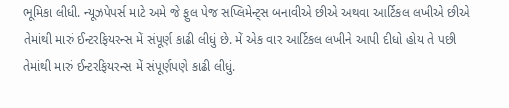ભૂમિકા લીધી. ન્યૂઝપેપર્સ માટે અમે જે ફુલ પેજ સપ્લિમેન્ટ્સ બનાવીએ છીએ અથવા આર્ટિકલ લખીએ છીએ તેમાંથી મારું ઈન્ટરફિયરન્સ મેં સંપૂર્ણ કાઢી લીધું છે. મેં એક વાર આર્ટિકલ લખીને આપી દીધો હોય તે પછી તેમાંથી મારું ઈન્ટરફિયરન્સ મેં સંપૂર્ણપણે કાઢી લીધું.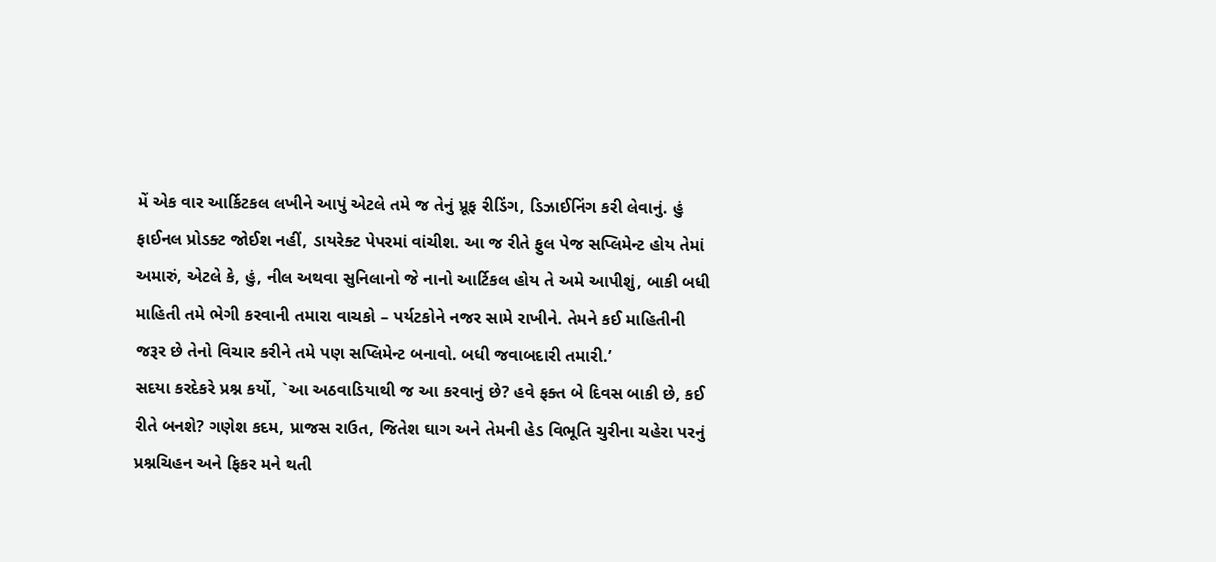મેં એક વાર આર્કિટકલ લખીને આપું એટલે તમે જ તેનું પ્રૂફ રીડિંગ, ડિઝાઈનિંગ કરી લેવાનું. હું ફાઈનલ પ્રોડક્ટ જોઈશ નહીં, ડાયરેક્ટ પેપરમાં વાંચીશ. આ જ રીતે ફુલ પેજ સપ્લિમેન્ટ હોય તેમાં અમારું, એટલે કે, હું, નીલ અથવા સુનિલાનો જે નાનો આર્ટિકલ હોય તે અમે આપીશું, બાકી બધી માહિતી તમે ભેગી કરવાની તમારા વાચકો – પર્યટકોને નજર સામે રાખીને. તેમને કઈ માહિતીની જરૂર છે તેનો વિચાર કરીને તમે પણ સપ્લિમેન્ટ બનાવો. બધી જવાબદારી તમારી.’
સદયા કરદેકરે પ્રશ્ન કર્યો, `આ અઠવાડિયાથી જ આ કરવાનું છે? હવે ફક્ત બે દિવસ બાકી છે, કઈ રીતે બનશે? ગણેશ કદમ, પ્રાજસ રાઉત, જિતેશ ઘાગ અને તેમની હેડ વિભૂતિ ચુરીના ચહેરા પરનું પ્રશ્નચિહન અને ફિકર મને થતી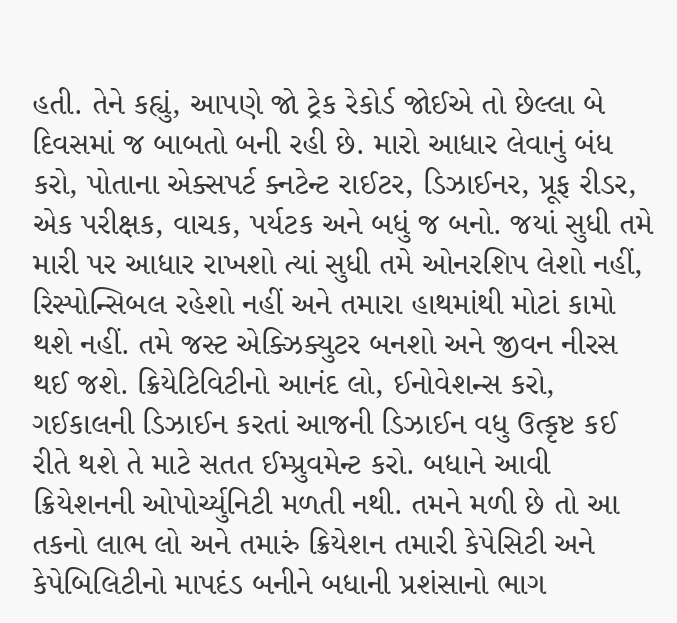હતી. તેને કહ્યું, આપણે જો ટ્રેક રેકોર્ડ જોઈએ તો છેલ્લા બે દિવસમાં જ બાબતો બની રહી છે. મારો આધાર લેવાનું બંધ કરો, પોતાના એક્સપર્ટ ક્નટેન્ટ રાઈટર, ડિઝાઈનર, પ્રૂફ રીડર, એક પરીક્ષક, વાચક, પર્યટક અને બધું જ બનો. જયાં સુધી તમે મારી પર આધાર રાખશો ત્યાં સુધી તમે ઓનરશિપ લેશો નહીં, રિસ્પોન્સિબલ રહેશો નહીં અને તમારા હાથમાંથી મોટાં કામો થશે નહીં. તમે જસ્ટ એક્ઝિક્યુટર બનશો અને જીવન નીરસ થઈ જશે. ક્રિયેટિવિટીનો આનંદ લો, ઈનોવેશન્સ કરો, ગઈકાલની ડિઝાઈન કરતાં આજની ડિઝાઈન વધુ ઉત્કૃષ્ટ કઈ રીતે થશે તે માટે સતત ઈમ્પ્રુવમેન્ટ કરો. બધાને આવી ક્રિયેશનની ઓપોર્ચ્યુનિટી મળતી નથી. તમને મળી છે તો આ તકનો લાભ લો અને તમારું ક્રિયેશન તમારી કેપેસિટી અને કેપેબિલિટીનો માપદંડ બનીને બધાની પ્રશંસાનો ભાગ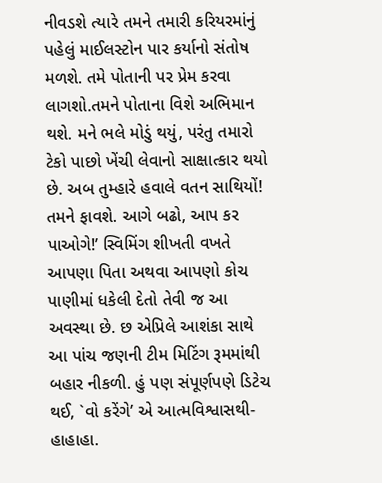નીવડશે ત્યારે તમને તમારી કરિયરમાંનું પહેલું માઈલસ્ટોન પાર કર્યાનો સંતોષ મળશે. તમે પોતાની પર પ્રેમ કરવા લાગશો.તમને પોતાના વિશે અભિમાન થશે. મને ભલે મોડું થયું, પરંતુ તમારો ટેકો પાછો ખેંચી લેવાનો સાક્ષાત્કાર થયો છે. અબ તુમ્હારે હવાલે વતન સાથિયોં! તમને ફાવશે. આગે બઢો, આપ કર પાઓગે!’ સ્વિમિંગ શીખતી વખતે આપણા પિતા અથવા આપણો કોચ પાણીમાં ધકેલી દેતો તેવી જ આ અવસ્થા છે. છ એપ્રિલે આશંકા સાથે આ પાંચ જણની ટીમ મિટિંગ રૂમમાંથી બહાર નીકળી. હું પણ સંપૂર્ણપણે ડિટેચ થઈ, `વો કરેંગે’ એ આત્મવિશ્વાસથી- હાહાહા.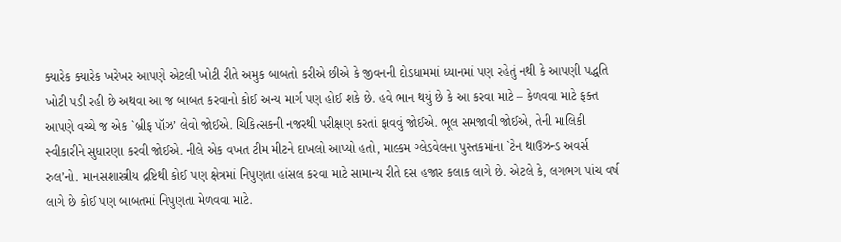ક્યારેક ક્યારેક ખરેખર આપણે એટલી ખોટી રીતે અમુક બાબતો કરીએ છીએ કે જીવનની દોડધામમાં ધ્યાનમાં પણ રહેતું નથી કે આપણી પદ્ધતિ ખોટી પડી રહી છે અથવા આ જ બાબત કરવાનો કોઈ અન્ય માર્ગ પણ હોઈ શકે છે. હવે ભાન થયું છે કે આ કરવા માટે – કેળવવા માટે ફક્ત આપણે વચ્ચે જ એક `બ્રીફ પૉઝ’ લેવો જોઈએ. ચિકિત્સકની નજરથી પરીક્ષણ કરતાં ફાવવું જોઈએ. ભૂલ સમજાવી જોઈએ, તેની માલિકી સ્વીકારીને સુધારણા કરવી જોઈએ. નીલે એક વખત ટીમ મીટને દાખલો આપ્યો હતો, માલ્કમ ગ્લેડવેલના પુસ્તકમાંના `ટેન થાઉઝન્ડ અવર્સ રુલ’નો. માનસશાસ્ત્રીય દ્રષ્ટિથી કોઈ પણ ક્ષેત્રમાં નિપુણતા હાંસલ કરવા માટે સામાન્ય રીતે દસ હજાર કલાક લાગે છે. એટલે કે, લગભગ પાંચ વર્ષ લાગે છે કોઈ પણ બાબતમાં નિપુણતા મેળવવા માટે.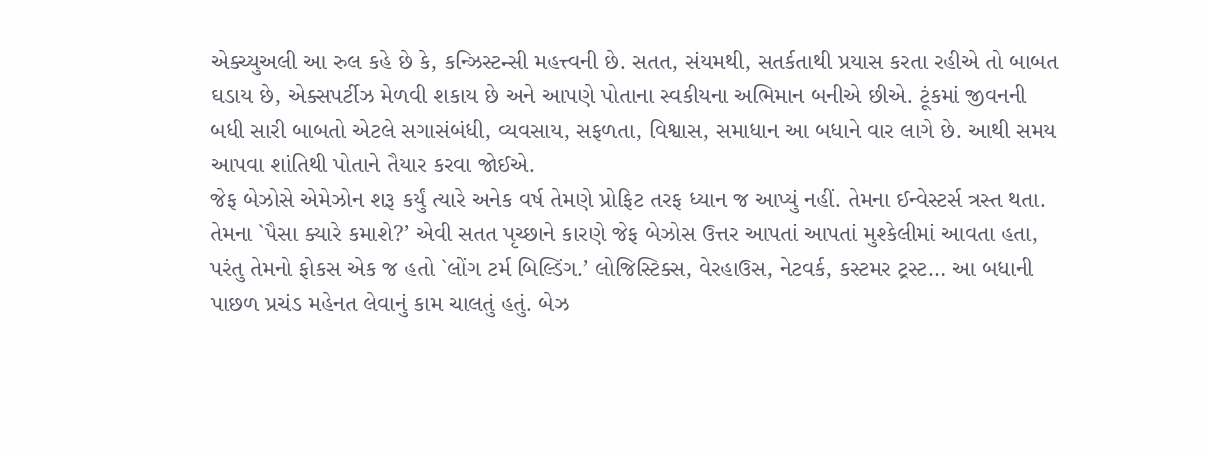એક્ચ્યુઅલી આ રુલ કહે છે કે, કન્ઝિસ્ટન્સી મહત્ત્વની છે. સતત, સંયમથી, સતર્કતાથી પ્રયાસ કરતા રહીએ તો બાબત ઘડાય છે, એક્સપર્ટીઝ મેળવી શકાય છે અને આપણે પોતાના સ્વકીયના અભિમાન બનીએ છીએ. ટૂંકમાં જીવનની બધી સારી બાબતો એટલે સગાસંબંધી, વ્યવસાય, સફળતા, વિશ્વાસ, સમાધાન આ બધાને વાર લાગે છે. આથી સમય આપવા શાંતિથી પોતાને તૈયાર કરવા જોઈએ.
જેફ બેઝોસે એમેઝોન શરૂ કર્યું ત્યારે અનેક વર્ષ તેમણે પ્રોફિટ તરફ ધ્યાન જ આપ્યું નહીં. તેમના ઈન્વેસ્ટર્સ ત્રસ્ત થતા. તેમના `પૈસા ક્યારે કમાશે?’ એવી સતત પૃચ્છાને કારણે જેફ બેઝોસ ઉત્તર આપતાં આપતાં મુશ્કેલીમાં આવતા હતા, પરંતુ તેમનો ફોકસ એક જ હતો `લોંગ ટર્મ બિલ્ડિંગ.’ લોજિસ્ટિક્સ, વેરહાઉસ, નેટવર્ક, કસ્ટમર ટ્રસ્ટ… આ બધાની પાછળ પ્રચંડ મહેનત લેવાનું કામ ચાલતું હતું. બેઝ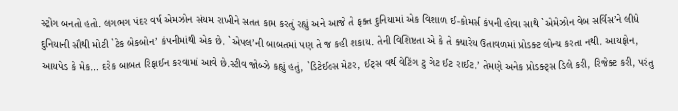સ્ટ્રોંગ બનતો હતો. લગભગ પંદર વર્ષ એમઝોન સંયમ રાખીને સતત કામ કરતું રહ્યું અને આજે તે ફક્ત દુનિયામાં એક વિશાળ ઈ-કોમર્સ કંપની હોવા સાથે `એમેઝોન વેબ સર્વિસ’ને લીધે દુનિયાની સૌથી મોટી `ટેક બેકબોન’ કંપનીમાંથી એક છે. `એપલ’ની બાબતમાં પણ તે જ કહી શકાય. તેની વિશિષ્ટતા એ કે તે ક્યારેય ઉતાવળમાં પ્રોડક્ટ લોન્ચ કરતા નથી. આયફોન, આયપેડ કે મેક… દરેક બાબત રિફાઈન કરવામાં આવે છે.સ્ટીવ જોબ્ઝે કહ્યું હતું, `ડિટેઈલ્સ મેટર, ઈટ્સ વર્થ વેટિંગ ટુ ગેટ ઈટ રાઈટ.’ તેમણે અનેક પ્રોડક્ટ્સ ડિલે કરી, રિજેક્ટ કરી, પરંતુ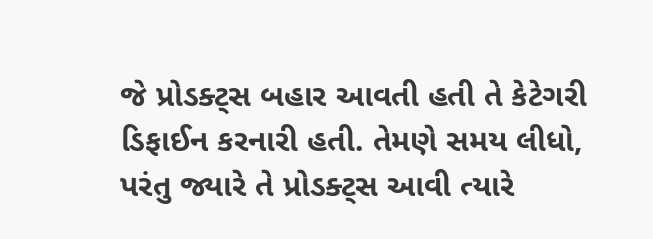જે પ્રોડક્ટ્સ બહાર આવતી હતી તે કેટેગરી ડિફાઈન કરનારી હતી. તેમણે સમય લીધો, પરંતુ જ્યારે તે પ્રોડક્ટ્સ આવી ત્યારે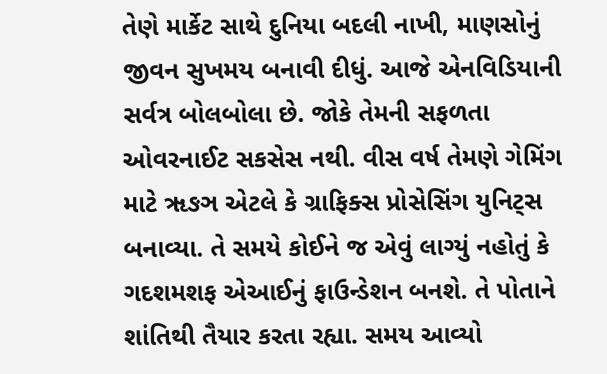તેણે માર્કેટ સાથે દુનિયા બદલી નાખી, માણસોનું જીવન સુખમય બનાવી દીધું. આજે એનવિડિયાની સર્વત્ર બોલબોલા છે. જોકે તેમની સફળતા ઓવરનાઈટ સકસેસ નથી. વીસ વર્ષ તેમણે ગેમિંગ માટે ૠઙઞ એટલે કે ગ્રાફિક્સ પ્રોસેસિંગ યુનિટ્સ બનાવ્યા. તે સમયે કોઈને જ એવું લાગ્યું નહોતું કે ગદશમશફ એઆઈનું ફાઉન્ડેશન બનશે. તે પોતાને શાંતિથી તૈયાર કરતા રહ્યા. સમય આવ્યો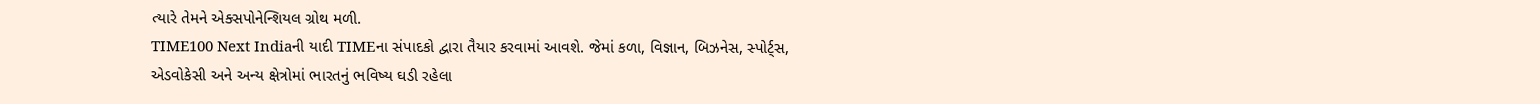ત્યારે તેમને એક્સપોનેન્શિયલ ગ્રોથ મળી.
TIME100 Next Indiaની યાદી TIMEના સંપાદકો દ્વારા તૈયાર કરવામાં આવશે. જેમાં કળા, વિજ્ઞાન, બિઝનેસ, સ્પોર્ટ્સ, એડવોકેસી અને અન્ય ક્ષેત્રોમાં ભારતનું ભવિષ્ય ઘડી રહેલા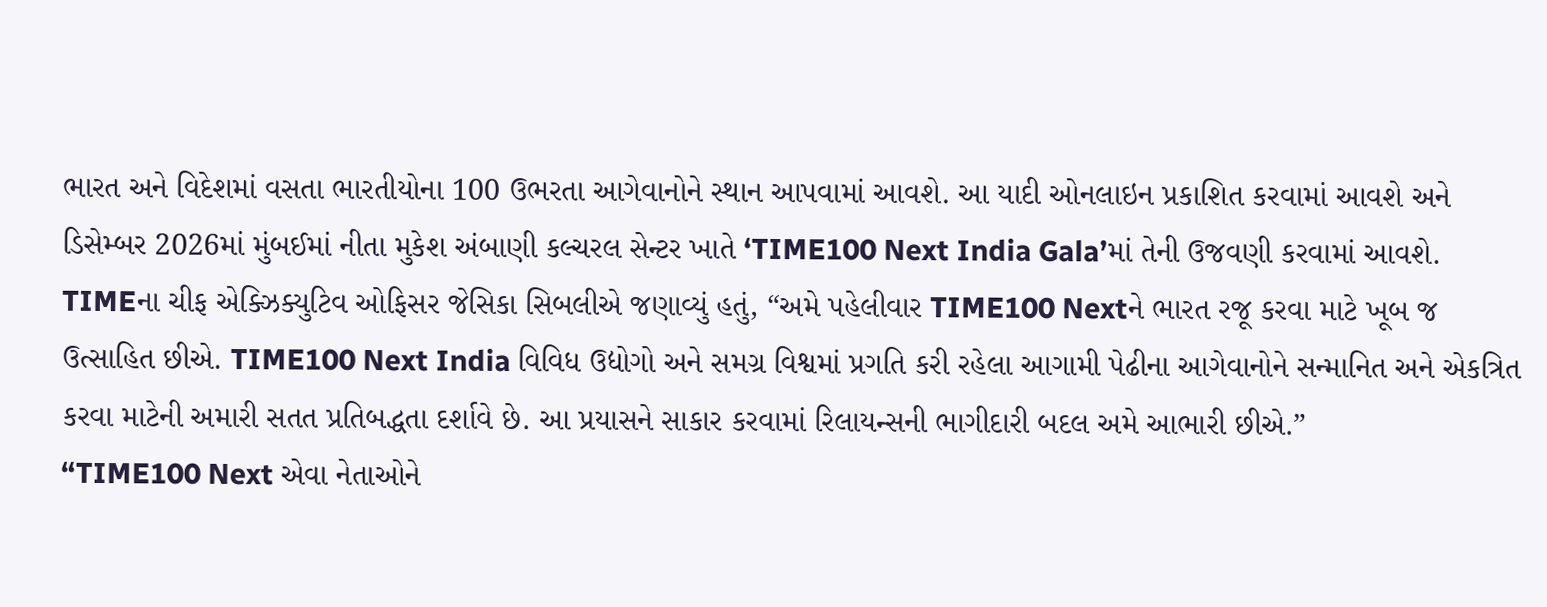ભારત અને વિદેશમાં વસતા ભારતીયોના 100 ઉભરતા આગેવાનોને સ્થાન આપવામાં આવશે. આ યાદી ઓનલાઇન પ્રકાશિત કરવામાં આવશે અને ડિસેમ્બર 2026માં મુંબઈમાં નીતા મુકેશ અંબાણી કલ્ચરલ સેન્ટર ખાતે ‘TIME100 Next India Gala’માં તેની ઉજવણી કરવામાં આવશે.
TIMEના ચીફ એક્ઝિક્યુટિવ ઓફિસર જેસિકા સિબલીએ જણાવ્યું હતું, “અમે પહેલીવાર TIME100 Nextને ભારત રજૂ કરવા માટે ખૂબ જ ઉત્સાહિત છીએ. TIME100 Next India વિવિધ ઉદ્યોગો અને સમગ્ર વિશ્વમાં પ્રગતિ કરી રહેલા આગામી પેઢીના આગેવાનોને સન્માનિત અને એકત્રિત કરવા માટેની અમારી સતત પ્રતિબદ્ધતા દર્શાવે છે. આ પ્રયાસને સાકાર કરવામાં રિલાયન્સની ભાગીદારી બદલ અમે આભારી છીએ.”
“TIME100 Next એવા નેતાઓને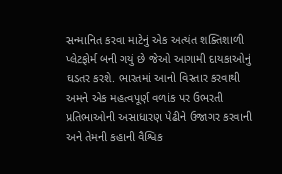સન્માનિત કરવા માટેનું એક અત્યંત શક્તિશાળી પ્લેટફોર્મ બની ગયું છે જેઓ આગામી દાયકાઓનું ઘડતર કરશે. ભારતમાં આનો વિસ્તાર કરવાથી અમને એક મહત્વપૂર્ણ વળાંક પર ઉભરતી પ્રતિભાઓની અસાધારણ પેઢીને ઉજાગર કરવાની અને તેમની કહાની વૈશ્વિક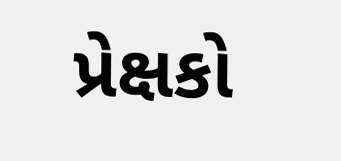પ્રેક્ષકો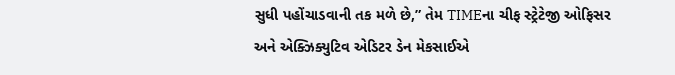સુધી પહોંચાડવાની તક મળે છે,” તેમ TIMEના ચીફ સ્ટ્રેટેજી ઓફિસર અને એક્ઝિક્યુટિવ એડિટર ડેન મેકસાઈએ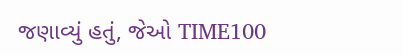જણાવ્યું હતું, જેઓ TIME100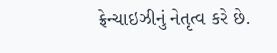ફ્રેન્ચાઇઝીનું નેતૃત્વ કરે છે.